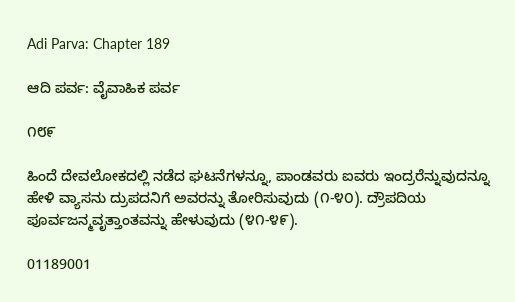Adi Parva: Chapter 189

ಆದಿ ಪರ್ವ: ವೈವಾಹಿಕ ಪರ್ವ

೧೮೯

ಹಿಂದೆ ದೇವಲೋಕದಲ್ಲಿ ನಡೆದ ಘಟನೆಗಳನ್ನೂ, ಪಾಂಡವರು ಐವರು ಇಂದ್ರರೆನ್ನುವುದನ್ನೂ ಹೇಳಿ ವ್ಯಾಸನು ದ್ರುಪದನಿಗೆ ಅವರನ್ನು ತೋರಿಸುವುದು (೧-೪೦). ದ್ರೌಪದಿಯ ಪೂರ್ವಜನ್ಮವೃತ್ತಾಂತವನ್ನು ಹೇಳುವುದು (೪೧-೪೯).

01189001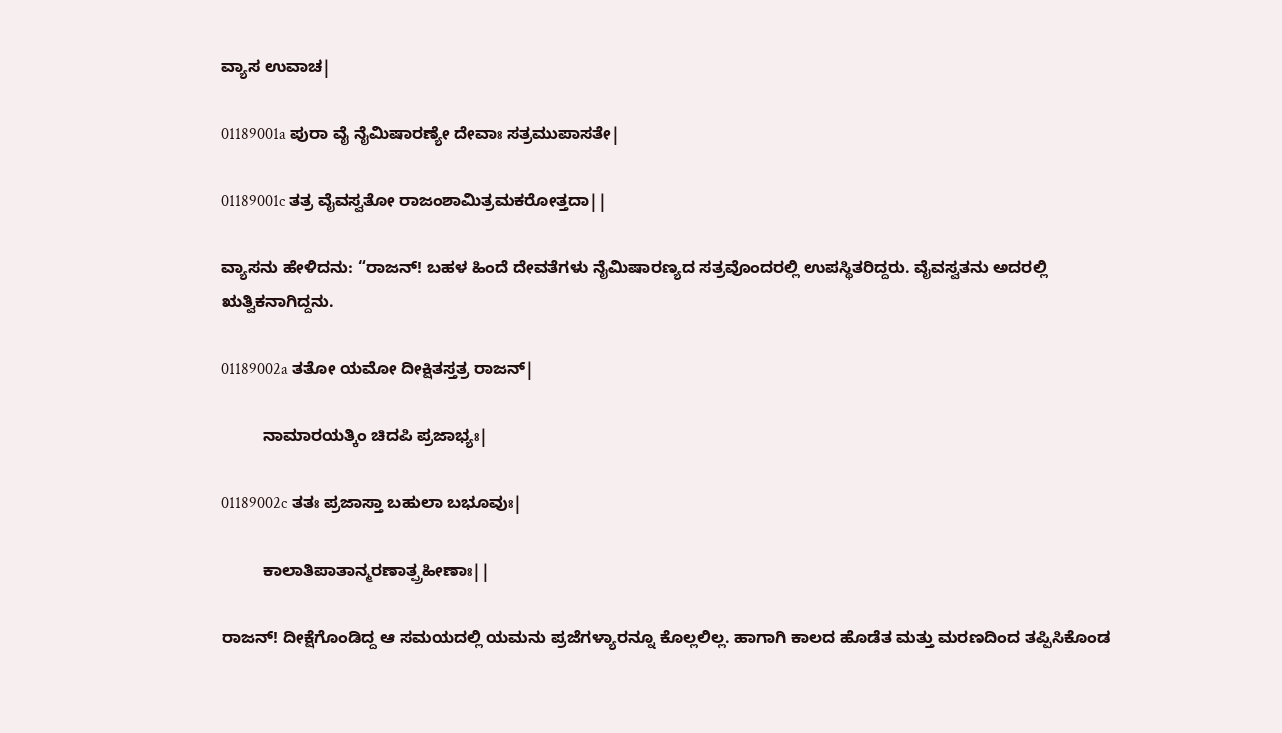ವ್ಯಾಸ ಉವಾಚ|

01189001a ಪುರಾ ವೈ ನೈಮಿಷಾರಣ್ಯೇ ದೇವಾಃ ಸತ್ರಮುಪಾಸತೇ|

01189001c ತತ್ರ ವೈವಸ್ವತೋ ರಾಜಂಶಾಮಿತ್ರಮಕರೋತ್ತದಾ||

ವ್ಯಾಸನು ಹೇಳಿದನು: “ರಾಜನ್! ಬಹಳ ಹಿಂದೆ ದೇವತೆಗಳು ನೈಮಿಷಾರಣ್ಯದ ಸತ್ರವೊಂದರಲ್ಲಿ ಉಪಸ್ಥಿತರಿದ್ದರು. ವೈವಸ್ವತನು ಅದರಲ್ಲಿ ಋತ್ವಿಕನಾಗಿದ್ದನು.

01189002a ತತೋ ಯಮೋ ದೀಕ್ಷಿತಸ್ತತ್ರ ರಾಜನ್|

         ನಾಮಾರಯತ್ಕಿಂ ಚಿದಪಿ ಪ್ರಜಾಭ್ಯಃ|

01189002c ತತಃ ಪ್ರಜಾಸ್ತಾ ಬಹುಲಾ ಬಭೂವುಃ|

         ಕಾಲಾತಿಪಾತಾನ್ಮರಣಾತ್ಪ್ರಹೀಣಾಃ||

ರಾಜನ್! ದೀಕ್ಷೆಗೊಂಡಿದ್ದ ಆ ಸಮಯದಲ್ಲಿ ಯಮನು ಪ್ರಜೆಗಳ್ಯಾರನ್ನೂ ಕೊಲ್ಲಲಿಲ್ಲ. ಹಾಗಾಗಿ ಕಾಲದ ಹೊಡೆತ ಮತ್ತು ಮರಣದಿಂದ ತಪ್ಪಿಸಿಕೊಂಡ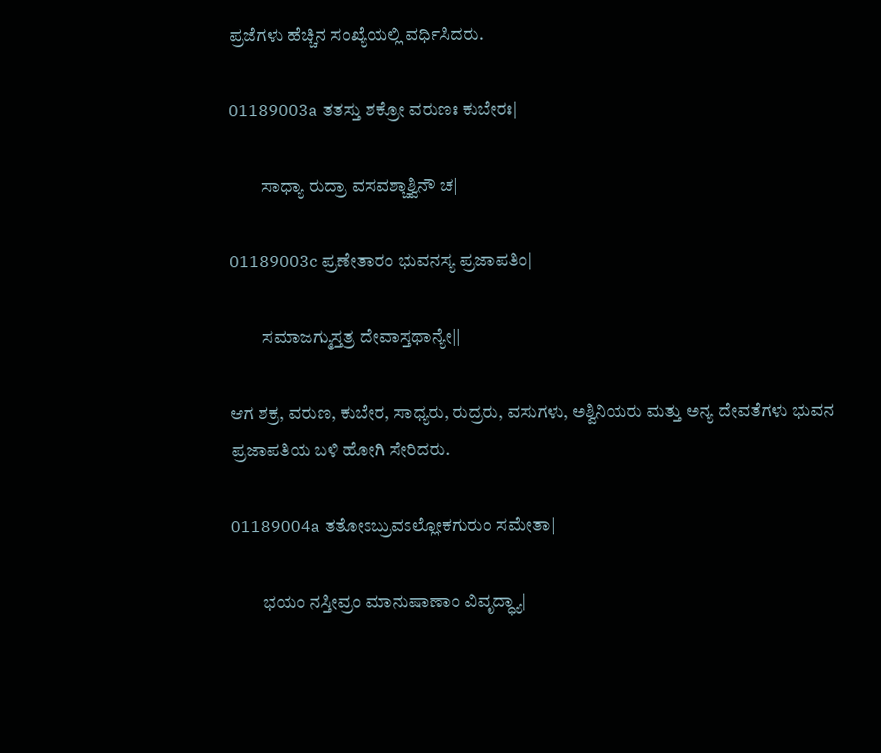ಪ್ರಜೆಗಳು ಹೆಚ್ಚಿನ ಸಂಖ್ಯೆಯಲ್ಲಿ ವರ್ಧಿಸಿದರು.

01189003a ತತಸ್ತು ಶಕ್ರೋ ವರುಣಃ ಕುಬೇರಃ|

         ಸಾಧ್ಯಾ ರುದ್ರಾ ವಸವಶ್ಚಾಶ್ವಿನೌ ಚ|

01189003c ಪ್ರಣೇತಾರಂ ಭುವನಸ್ಯ ಪ್ರಜಾಪತಿಂ|

         ಸಮಾಜಗ್ಮುಸ್ತತ್ರ ದೇವಾಸ್ತಥಾನ್ಯೇ||

ಆಗ ಶಕ್ರ, ವರುಣ, ಕುಬೇರ, ಸಾಧ್ಯರು, ರುದ್ರರು, ವಸುಗಳು, ಅಶ್ವಿನಿಯರು ಮತ್ತು ಅನ್ಯ ದೇವತೆಗಳು ಭುವನ ಪ್ರಜಾಪತಿಯ ಬಳಿ ಹೋಗಿ ಸೇರಿದರು.

01189004a ತತೋಽಬ್ರುವಽಲ್ಲೋಕಗುರುಂ ಸಮೇತಾ|

         ಭಯಂ ನಸ್ತೀವ್ರಂ ಮಾನುಷಾಣಾಂ ವಿವೃದ್ಧ್ಯಾ|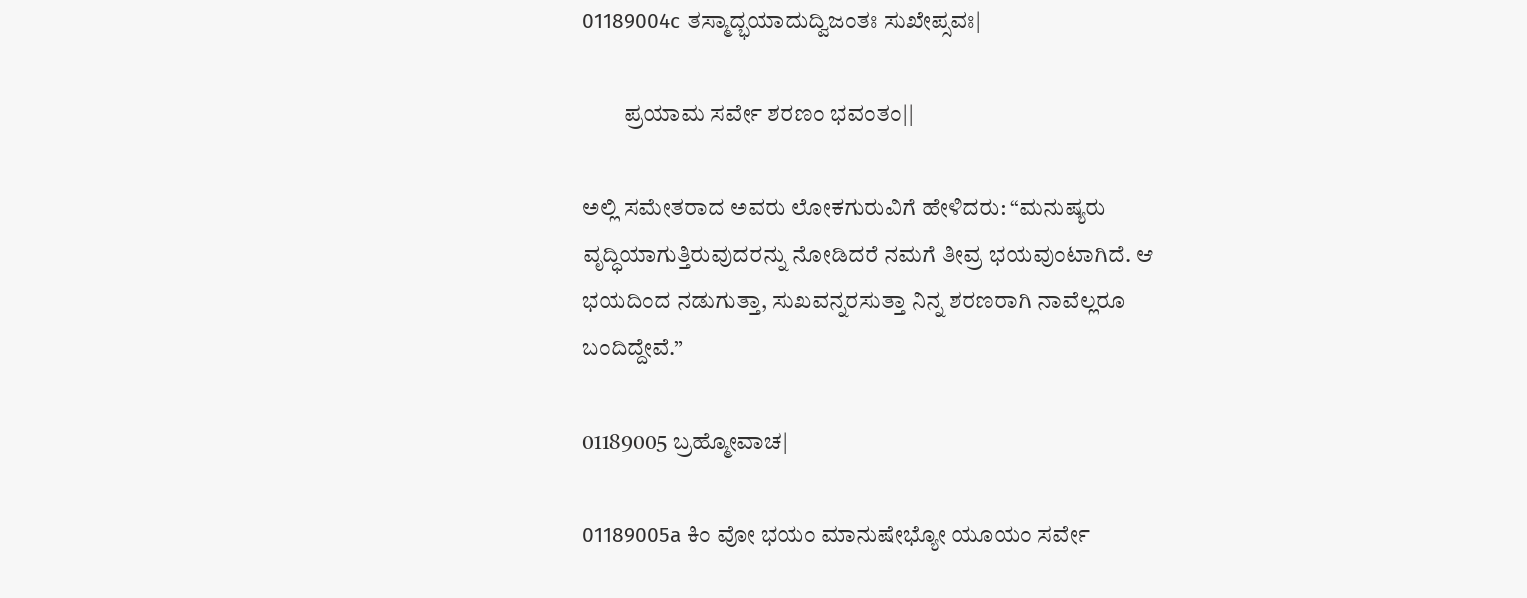01189004c ತಸ್ಮಾದ್ಭಯಾದುದ್ವಿಜಂತಃ ಸುಖೇಪ್ಸವಃ|

         ಪ್ರಯಾಮ ಸರ್ವೇ ಶರಣಂ ಭವಂತಂ||

ಅಲ್ಲಿ ಸಮೇತರಾದ ಅವರು ಲೋಕಗುರುವಿಗೆ ಹೇಳಿದರು: “ಮನುಷ್ಯರು ವೃದ್ಧಿಯಾಗುತ್ತಿರುವುದರನ್ನು ನೋಡಿದರೆ ನಮಗೆ ತೀವ್ರ ಭಯವುಂಟಾಗಿದೆ. ಆ ಭಯದಿಂದ ನಡುಗುತ್ತಾ, ಸುಖವನ್ನರಸುತ್ತಾ ನಿನ್ನ ಶರಣರಾಗಿ ನಾವೆಲ್ಲರೂ ಬಂದಿದ್ದೇವೆ.”

01189005 ಬ್ರಹ್ಮೋವಾಚ|

01189005a ಕಿಂ ವೋ ಭಯಂ ಮಾನುಷೇಭ್ಯೋ ಯೂಯಂ ಸರ್ವೇ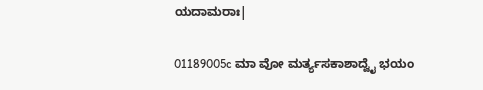ಯದಾಮರಾಃ|

01189005c ಮಾ ವೋ ಮರ್ತ್ಯಸಕಾಶಾದ್ವೈ ಭಯಂ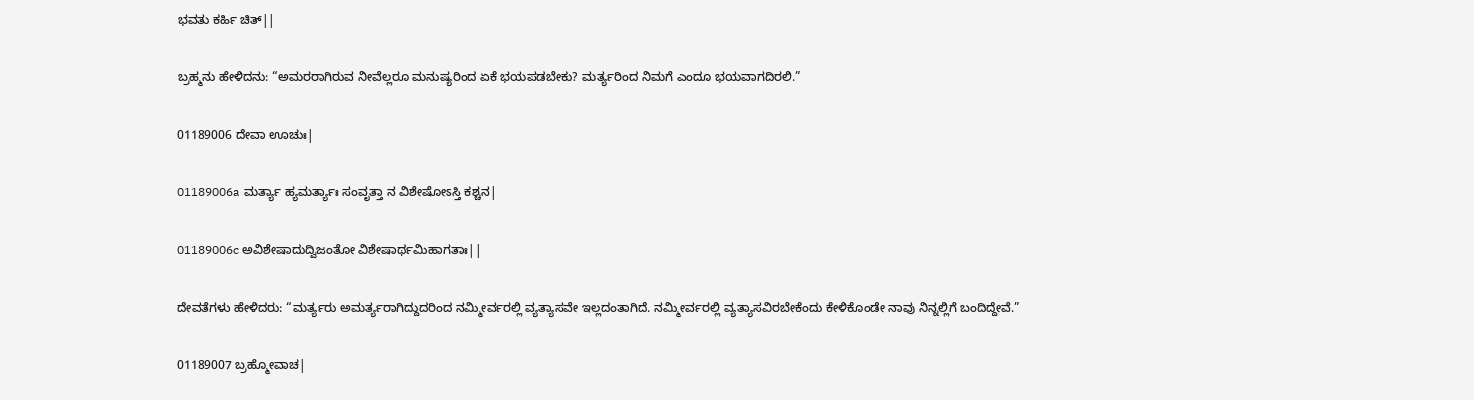ಭವತು ಕರ್ಹಿ ಚಿತ್||

ಬ್ರಹ್ಮನು ಹೇಳಿದನು: “ಅಮರರಾಗಿರುವ ನೀವೆಲ್ಲರೂ ಮನುಷ್ಯರಿಂದ ಏಕೆ ಭಯಪಡಬೇಕು? ಮರ್ತ್ಯರಿಂದ ನಿಮಗೆ ಎಂದೂ ಭಯವಾಗದಿರಲಿ.”

01189006 ದೇವಾ ಊಚುಃ|

01189006a ಮರ್ತ್ಯಾ ಹ್ಯಮರ್ತ್ಯಾಃ ಸಂವೃತ್ತಾ ನ ವಿಶೇಷೋಽಸ್ತಿ ಕಶ್ಚನ|

01189006c ಅವಿಶೇಷಾದುದ್ವಿಜಂತೋ ವಿಶೇಷಾರ್ಥಮಿಹಾಗತಾಃ||

ದೇವತೆಗಳು ಹೇಳಿದರು: “ಮರ್ತ್ಯರು ಅಮರ್ತ್ಯರಾಗಿದ್ದುದರಿಂದ ನಮ್ಮೀರ್ವರಲ್ಲಿ ವ್ಯತ್ಯಾಸವೇ ಇಲ್ಲದಂತಾಗಿದೆ. ನಮ್ಮೀರ್ವರಲ್ಲಿ ವ್ಯತ್ಯಾಸವಿರಬೇಕೆಂದು ಕೇಳಿಕೊಂಡೇ ನಾವು ನಿನ್ನಲ್ಲಿಗೆ ಬಂದಿದ್ದೇವೆ.”

01189007 ಬ್ರಹ್ಮೋವಾಚ|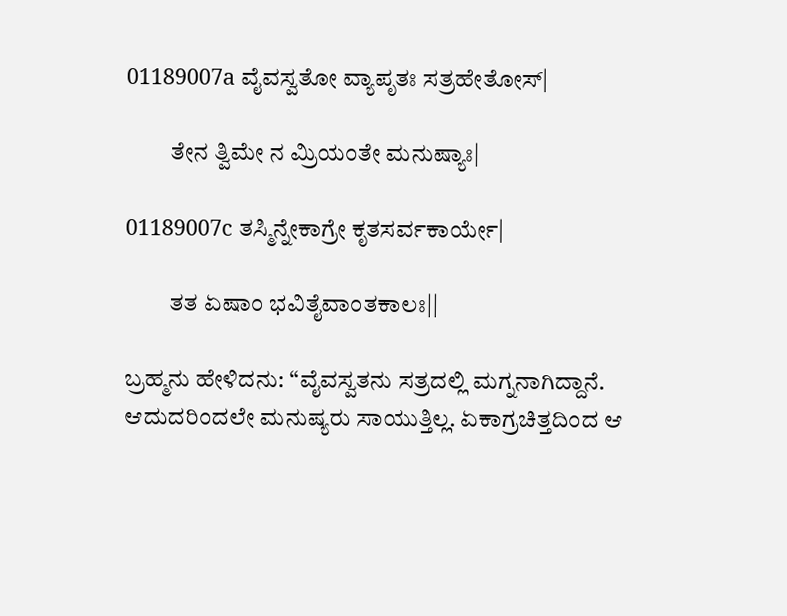01189007a ವೈವಸ್ವತೋ ವ್ಯಾಪೃತಃ ಸತ್ರಹೇತೋಸ್|

         ತೇನ ತ್ವಿಮೇ ನ ಮ್ರಿಯಂತೇ ಮನುಷ್ಯಾಃ|

01189007c ತಸ್ಮಿನ್ನೇಕಾಗ್ರೇ ಕೃತಸರ್ವಕಾರ್ಯೇ|

         ತತ ಏಷಾಂ ಭವಿತೈವಾಂತಕಾಲಃ||

ಬ್ರಹ್ಮನು ಹೇಳಿದನು: “ವೈವಸ್ವತನು ಸತ್ರದಲ್ಲಿ ಮಗ್ನನಾಗಿದ್ದಾನೆ. ಆದುದರಿಂದಲೇ ಮನುಷ್ಯರು ಸಾಯುತ್ತಿಲ್ಲ. ಏಕಾಗ್ರಚಿತ್ತದಿಂದ ಆ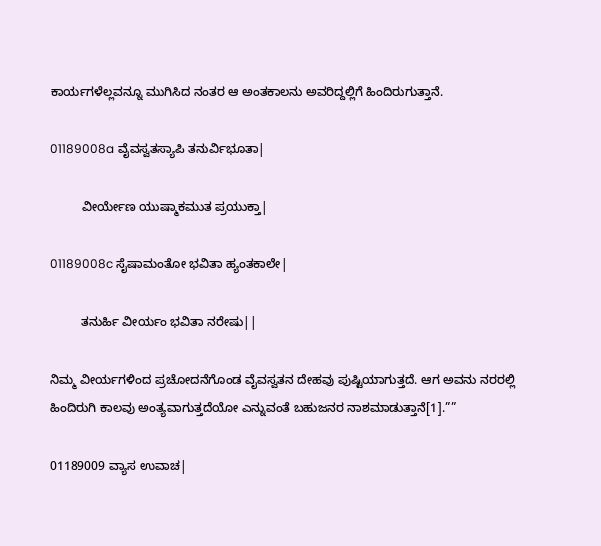ಕಾರ್ಯಗಳೆಲ್ಲವನ್ನೂ ಮುಗಿಸಿದ ನಂತರ ಆ ಅಂತಕಾಲನು ಅವರಿದ್ದಲ್ಲಿಗೆ ಹಿಂದಿರುಗುತ್ತಾನೆ.

01189008a ವೈವಸ್ವತಸ್ಯಾಪಿ ತನುರ್ವಿಭೂತಾ|

         ವೀರ್ಯೇಣ ಯುಷ್ಮಾಕಮುತ ಪ್ರಯುಕ್ತಾ|

01189008c ಸೈಷಾಮಂತೋ ಭವಿತಾ ಹ್ಯಂತಕಾಲೇ|

         ತನುರ್ಹಿ ವೀರ್ಯಂ ಭವಿತಾ ನರೇಷು||

ನಿಮ್ಮ ವೀರ್ಯಗಳಿಂದ ಪ್ರಚೋದನೆಗೊಂಡ ವೈವಸ್ವತನ ದೇಹವು ಪುಷ್ಟಿಯಾಗುತ್ತದೆ. ಆಗ ಅವನು ನರರಲ್ಲಿ ಹಿಂದಿರುಗಿ ಕಾಲವು ಅಂತ್ಯವಾಗುತ್ತದೆಯೋ ಎನ್ನುವಂತೆ ಬಹುಜನರ ನಾಶಮಾಡುತ್ತಾನೆ[1].””

01189009 ವ್ಯಾಸ ಉವಾಚ|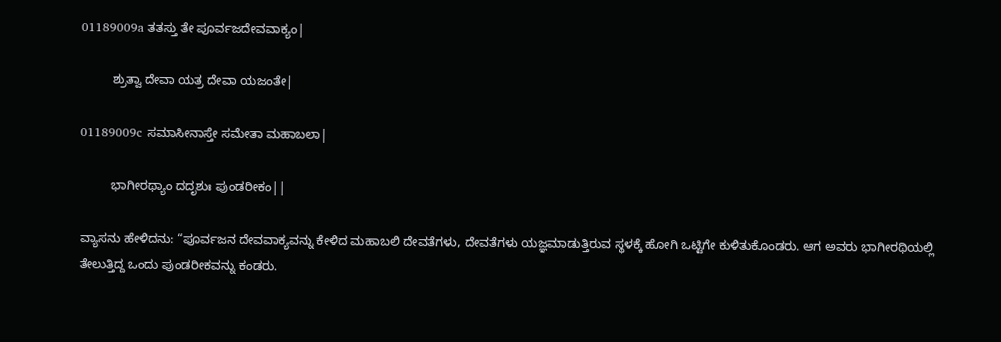01189009a ತತಸ್ತು ತೇ ಪೂರ್ವಜದೇವವಾಕ್ಯಂ|

         ಶ್ರುತ್ವಾ ದೇವಾ ಯತ್ರ ದೇವಾ ಯಜಂತೇ|

01189009c ಸಮಾಸೀನಾಸ್ತೇ ಸಮೇತಾ ಮಹಾಬಲಾ|

         ಭಾಗೀರಥ್ಯಾಂ ದದೃಶುಃ ಪುಂಡರೀಕಂ||

ವ್ಯಾಸನು ಹೇಳಿದನು: “ಪೂರ್ವಜನ ದೇವವಾಕ್ಯವನ್ನು ಕೇಳಿದ ಮಹಾಬಲಿ ದೇವತೆಗಳು, ದೇವತೆಗಳು ಯಜ್ಞಮಾಡುತ್ತಿರುವ ಸ್ಥಳಕ್ಕೆ ಹೋಗಿ ಒಟ್ಟಿಗೇ ಕುಳಿತುಕೊಂಡರು. ಆಗ ಅವರು ಭಾಗೀರಥಿಯಲ್ಲಿ ತೇಲುತ್ತಿದ್ದ ಒಂದು ಪುಂಡರೀಕವನ್ನು ಕಂಡರು.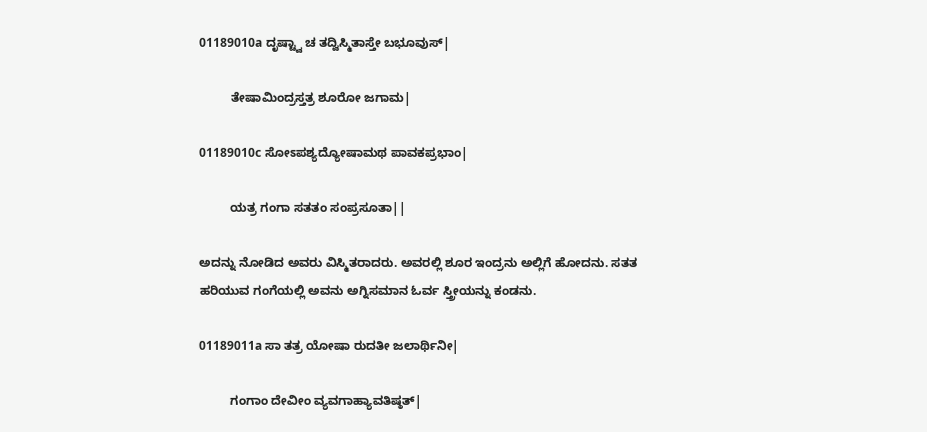01189010a ದೃಷ್ಟ್ವಾ ಚ ತದ್ವಿಸ್ಮಿತಾಸ್ತೇ ಬಭೂವುಸ್|

         ತೇಷಾಮಿಂದ್ರಸ್ತತ್ರ ಶೂರೋ ಜಗಾಮ|

01189010c ಸೋಽಪಶ್ಯದ್ಯೋಷಾಮಥ ಪಾವಕಪ್ರಭಾಂ|

         ಯತ್ರ ಗಂಗಾ ಸತತಂ ಸಂಪ್ರಸೂತಾ||

ಅದನ್ನು ನೋಡಿದ ಅವರು ವಿಸ್ಮಿತರಾದರು. ಅವರಲ್ಲಿ ಶೂರ ಇಂದ್ರನು ಅಲ್ಲಿಗೆ ಹೋದನು. ಸತತ ಹರಿಯುವ ಗಂಗೆಯಲ್ಲಿ ಅವನು ಅಗ್ನಿಸಮಾನ ಓರ್ವ ಸ್ತ್ರೀಯನ್ನು ಕಂಡನು.

01189011a ಸಾ ತತ್ರ ಯೋಷಾ ರುದತೀ ಜಲಾರ್ಥಿನೀ|

         ಗಂಗಾಂ ದೇವೀಂ ವ್ಯವಗಾಹ್ಯಾವತಿಷ್ಠತ್|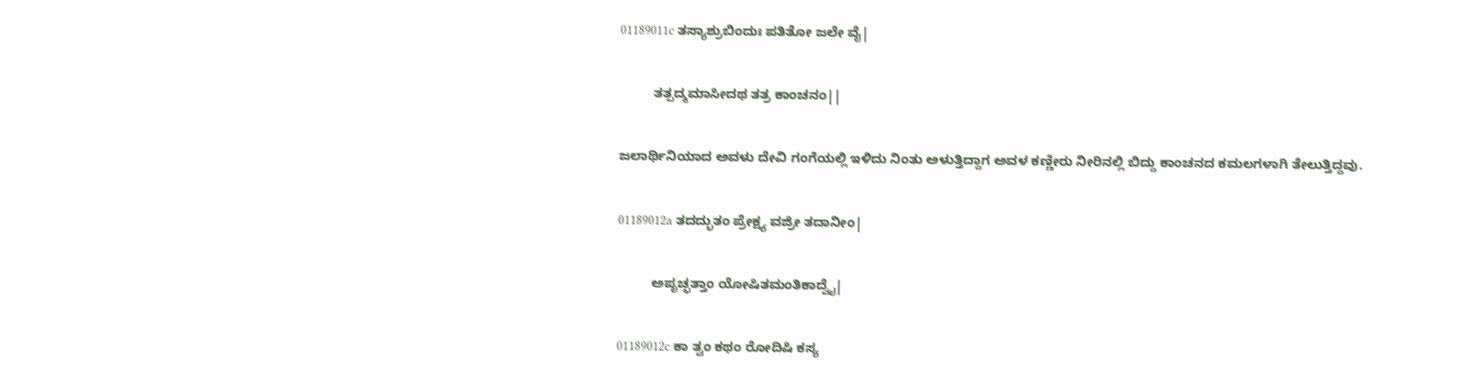01189011c ತಸ್ಯಾಶ್ರುಬಿಂದುಃ ಪತಿತೋ ಜಲೇ ವೈ|

         ತತ್ಪದ್ಮಮಾಸೀದಥ ತತ್ರ ಕಾಂಚನಂ||

ಜಲಾರ್ಥಿನಿಯಾದ ಅವಳು ದೇವಿ ಗಂಗೆಯಲ್ಲಿ ಇಳಿದು ನಿಂತು ಅಳುತ್ತಿದ್ದಾಗ ಅವಳ ಕಣ್ಣೀರು ನೀರಿನಲ್ಲಿ ಬಿದ್ದು ಕಾಂಚನದ ಕಮಲಗಳಾಗಿ ತೇಲುತ್ತಿದ್ದವು.

01189012a ತದದ್ಭುತಂ ಪ್ರೇಕ್ಷ್ಯ ವಜ್ರೀ ತದಾನೀಂ|

         ಅಪೃಚ್ಛತ್ತಾಂ ಯೋಷಿತಮಂತಿಕಾದ್ವೈ|

01189012c ಕಾ ತ್ವಂ ಕಥಂ ರೋದಿಷಿ ಕಸ್ಯ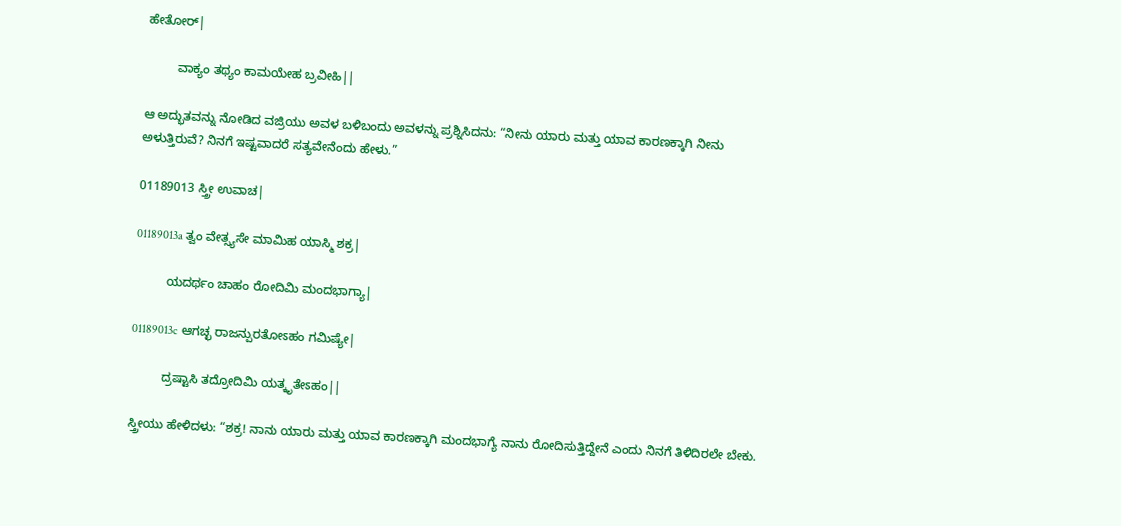ಹೇತೋರ್|

         ವಾಕ್ಯಂ ತಥ್ಯಂ ಕಾಮಯೇಹ ಬ್ರವೀಹಿ||

ಆ ಅದ್ಭುತವನ್ನು ನೋಡಿದ ವಜ್ರಿಯು ಅವಳ ಬಳಿಬಂದು ಅವಳನ್ನು ಪ್ರಶ್ನಿಸಿದನು: “ನೀನು ಯಾರು ಮತ್ತು ಯಾವ ಕಾರಣಕ್ಕಾಗಿ ನೀನು ಅಳುತ್ತಿರುವೆ? ನಿನಗೆ ಇಷ್ಟವಾದರೆ ಸತ್ಯವೇನೆಂದು ಹೇಳು.”

01189013 ಸ್ತ್ರೀ ಉವಾಚ|

01189013a ತ್ವಂ ವೇತ್ಸ್ಯಸೇ ಮಾಮಿಹ ಯಾಸ್ಮಿ ಶಕ್ರ|

         ಯದರ್ಥಂ ಚಾಹಂ ರೋದಿಮಿ ಮಂದಭಾಗ್ಯಾ|

01189013c ಆಗಚ್ಛ ರಾಜನ್ಪುರತೋಽಹಂ ಗಮಿಷ್ಯೇ|

         ದ್ರಷ್ಟಾಸಿ ತದ್ರೋದಿಮಿ ಯತ್ಕೃತೇಽಹಂ||

ಸ್ತ್ರೀಯು ಹೇಳಿದಳು: “ಶಕ್ರ! ನಾನು ಯಾರು ಮತ್ತು ಯಾವ ಕಾರಣಕ್ಕಾಗಿ ಮಂದಭಾಗ್ಯೆ ನಾನು ರೋದಿಸುತ್ತಿದ್ದೇನೆ ಎಂದು ನಿನಗೆ ತಿಳಿದಿರಲೇ ಬೇಕು.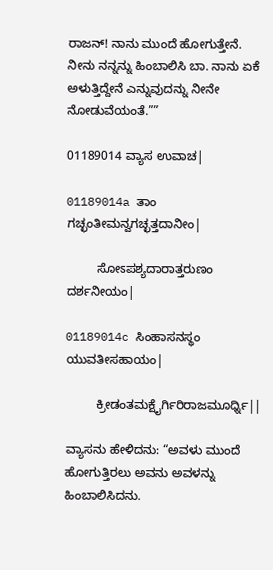ರಾಜನ್! ನಾನು ಮುಂದೆ ಹೋಗುತ್ತೇನೆ. ನೀನು ನನ್ನನ್ನು ಹಿಂಬಾಲಿಸಿ ಬಾ. ನಾನು ಏಕೆ ಅಳುತ್ತಿದ್ದೇನೆ ಎನ್ನುವುದನ್ನು ನೀನೇ ನೋಡುವೆಯಂತೆ.””

01189014 ವ್ಯಾಸ ಉವಾಚ|

01189014a ತಾಂ ಗಚ್ಛಂತೀಮನ್ವಗಚ್ಛತ್ತದಾನೀಂ|

         ಸೋಽಪಶ್ಯದಾರಾತ್ತರುಣಂ ದರ್ಶನೀಯಂ|

01189014c ಸಿಂಹಾಸನಸ್ಥಂ ಯುವತೀಸಹಾಯಂ|

         ಕ್ರೀಡಂತಮಕ್ಷೈರ್ಗಿರಿರಾಜಮೂರ್ಧ್ನಿ||

ವ್ಯಾಸನು ಹೇಳಿದನು: “ಅವಳು ಮುಂದೆ ಹೋಗುತ್ತಿರಲು ಅವನು ಅವಳನ್ನು ಹಿಂಬಾಲಿಸಿದನು.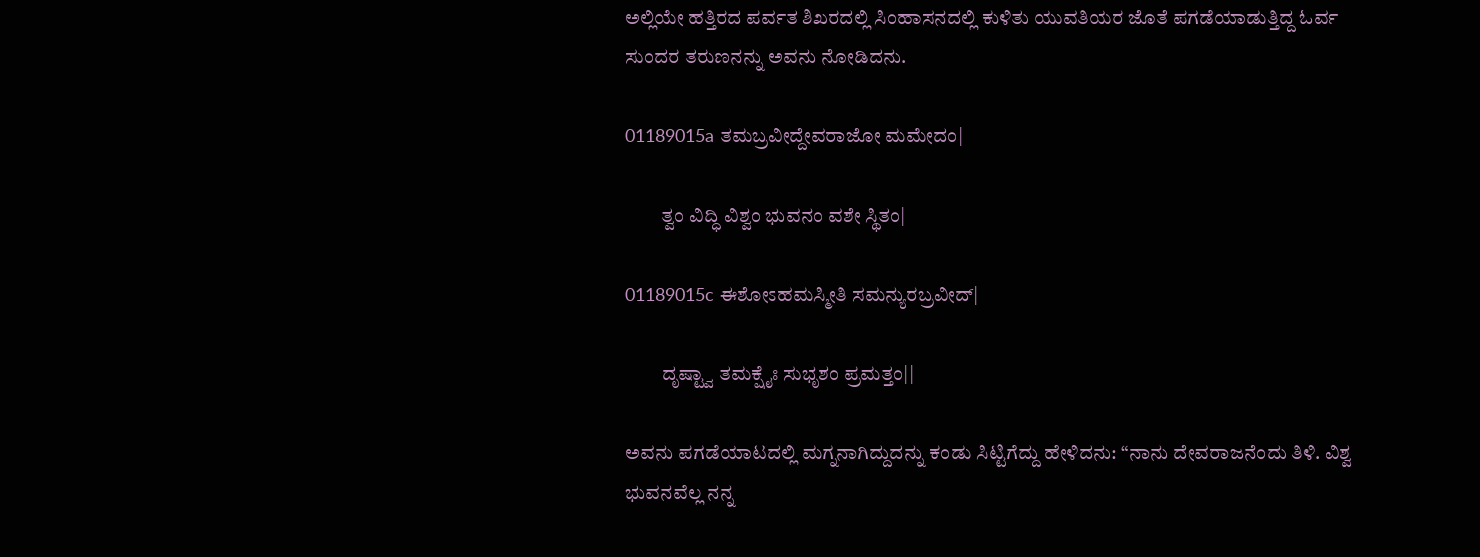ಅಲ್ಲಿಯೇ ಹತ್ತಿರದ ಪರ್ವತ ಶಿಖರದಲ್ಲಿ ಸಿಂಹಾಸನದಲ್ಲಿ ಕುಳಿತು ಯುವತಿಯರ ಜೊತೆ ಪಗಡೆಯಾಡುತ್ತಿದ್ದ ಓರ್ವ ಸುಂದರ ತರುಣನನ್ನು ಅವನು ನೋಡಿದನು.

01189015a ತಮಬ್ರವೀದ್ದೇವರಾಜೋ ಮಮೇದಂ|

         ತ್ವಂ ವಿದ್ಧಿ ವಿಶ್ವಂ ಭುವನಂ ವಶೇ ಸ್ಥಿತಂ|

01189015c ಈಶೋಽಹಮಸ್ಮೀತಿ ಸಮನ್ಯುರಬ್ರವೀದ್|

         ದೃಷ್ಟ್ವಾ ತಮಕ್ಷೈಃ ಸುಭೃಶಂ ಪ್ರಮತ್ತಂ||

ಅವನು ಪಗಡೆಯಾಟದಲ್ಲಿ ಮಗ್ನನಾಗಿದ್ದುದನ್ನು ಕಂಡು ಸಿಟ್ಟಿಗೆದ್ದು ಹೇಳಿದನು: “ನಾನು ದೇವರಾಜನೆಂದು ತಿಳಿ. ವಿಶ್ವ ಭುವನವೆಲ್ಲ ನನ್ನ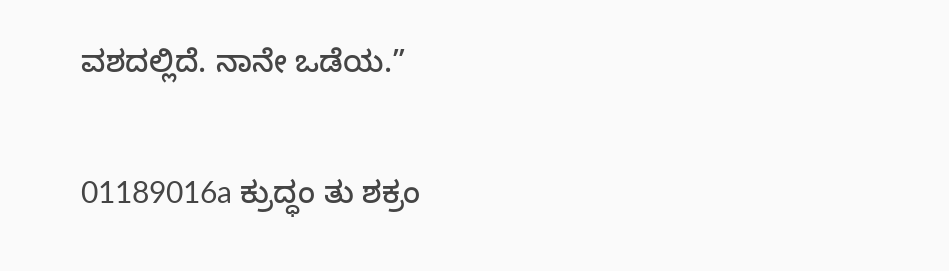ವಶದಲ್ಲಿದೆ. ನಾನೇ ಒಡೆಯ.”

01189016a ಕ್ರುದ್ಧಂ ತು ಶಕ್ರಂ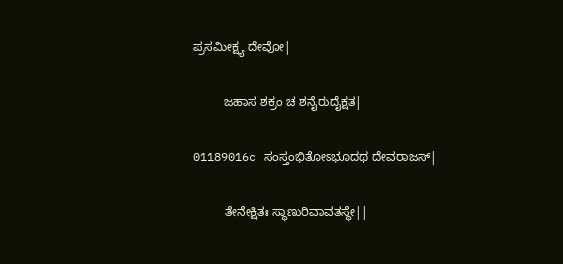ಪ್ರಸಮೀಕ್ಷ್ಯ ದೇವೋ|

         ಜಹಾಸ ಶಕ್ರಂ ಚ ಶನೈರುದೈಕ್ಷತ|

01189016c ಸಂಸ್ತಂಭಿತೋಽಭೂದಥ ದೇವರಾಜಸ್|

         ತೇನೇಕ್ಷಿತಃ ಸ್ಥಾಣುರಿವಾವತಸ್ಥೇ||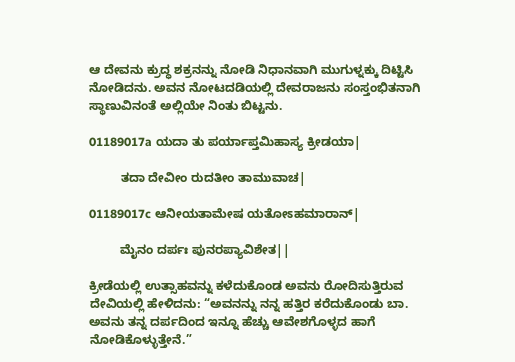ಆ ದೇವನು ಕ್ರುದ್ಧ ಶಕ್ರನನ್ನು ನೋಡಿ ನಿಧಾನವಾಗಿ ಮುಗುಳ್ನಕ್ಕು ದಿಟ್ಟಿಸಿ ನೋಡಿದನು. ಅವನ ನೋಟದಡಿಯಲ್ಲಿ ದೇವರಾಜನು ಸಂಸ್ತಂಭಿತನಾಗಿ ಸ್ಥಾಣುವಿನಂತೆ ಅಲ್ಲಿಯೇ ನಿಂತು ಬಿಟ್ಟನು.

01189017a ಯದಾ ತು ಪರ್ಯಾಪ್ತಮಿಹಾಸ್ಯ ಕ್ರೀಡಯಾ|

         ತದಾ ದೇವೀಂ ರುದತೀಂ ತಾಮುವಾಚ|

01189017c ಆನೀಯತಾಮೇಷ ಯತೋಽಹಮಾರಾನ್|

         ಮೈನಂ ದರ್ಪಃ ಪುನರಪ್ಯಾವಿಶೇತ||

ಕ್ರೀಡೆಯಲ್ಲಿ ಉತ್ಸಾಹವನ್ನು ಕಳೆದುಕೊಂಡ ಅವನು ರೋದಿಸುತ್ತಿರುವ ದೇವಿಯಲ್ಲಿ ಹೇಳಿದನು: “ಅವನನ್ನು ನನ್ನ ಹತ್ತಿರ ಕರೆದುಕೊಂಡು ಬಾ. ಅವನು ತನ್ನ ದರ್ಪದಿಂದ ಇನ್ನೂ ಹೆಚ್ಚು ಆವೇಶಗೊಳ್ಳದ ಹಾಗೆ ನೋಡಿಕೊಳ್ಳುತ್ತೇನೆ.”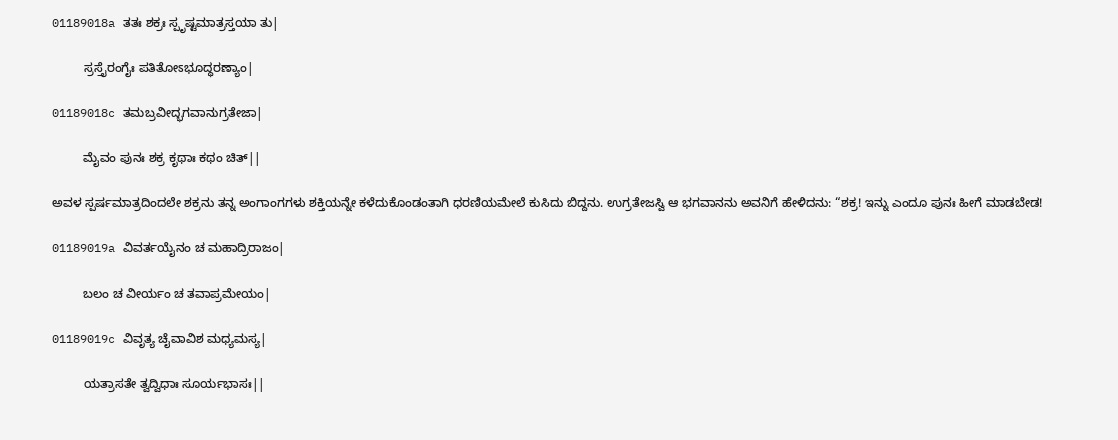01189018a ತತಃ ಶಕ್ರಃ ಸ್ಪೃಷ್ಟಮಾತ್ರಸ್ತಯಾ ತು|

         ಸ್ರಸ್ತೈರಂಗೈಃ ಪತಿತೋಽಭೂದ್ಧರಣ್ಯಾಂ|

01189018c ತಮಬ್ರವೀದ್ಭಗವಾನುಗ್ರತೇಜಾ|

         ಮೈವಂ ಪುನಃ ಶಕ್ರ ಕೃಥಾಃ ಕಥಂ ಚಿತ್||

ಅವಳ ಸ್ಪರ್ಷಮಾತ್ರದಿಂದಲೇ ಶಕ್ರನು ತನ್ನ ಅಂಗಾಂಗಗಳು ಶಕ್ತಿಯನ್ನೇ ಕಳೆದುಕೊಂಡಂತಾಗಿ ಧರಣಿಯಮೇಲೆ ಕುಸಿದು ಬಿದ್ದನು. ಉಗ್ರತೇಜಸ್ವಿ ಆ ಭಗವಾನನು ಅವನಿಗೆ ಹೇಳಿದನು: “ಶಕ್ರ! ಇನ್ನು ಎಂದೂ ಪುನಃ ಹೀಗೆ ಮಾಡಬೇಡ!

01189019a ವಿವರ್ತಯೈನಂ ಚ ಮಹಾದ್ರಿರಾಜಂ|

         ಬಲಂ ಚ ವೀರ್ಯಂ ಚ ತವಾಪ್ರಮೇಯಂ|

01189019c ವಿವೃತ್ಯ ಚೈವಾವಿಶ ಮಧ್ಯಮಸ್ಯ|

         ಯತ್ರಾಸತೇ ತ್ವದ್ವಿಧಾಃ ಸೂರ್ಯಭಾಸಃ||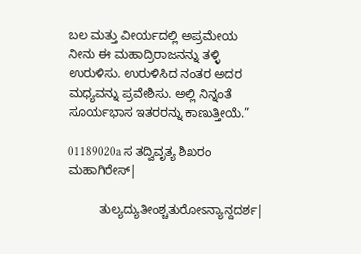ಬಲ ಮತ್ತು ವೀರ್ಯದಲ್ಲಿ ಅಪ್ರಮೇಯ ನೀನು ಈ ಮಹಾದ್ರಿರಾಜನನ್ನು ತಳ್ಳಿ ಉರುಳಿಸು. ಉರುಳಿಸಿದ ನಂತರ ಅದರ ಮಧ್ಯವನ್ನು ಪ್ರವೇಶಿಸು. ಅಲ್ಲಿ ನಿನ್ನಂತೆ ಸೂರ್ಯಭಾಸ ಇತರರನ್ನು ಕಾಣುತ್ತೀಯೆ.”

01189020a ಸ ತದ್ವಿವೃತ್ಯ ಶಿಖರಂ ಮಹಾಗಿರೇಸ್|

         ತುಲ್ಯದ್ಯುತೀಂಶ್ಚತುರೋಽನ್ಯಾನ್ದದರ್ಶ|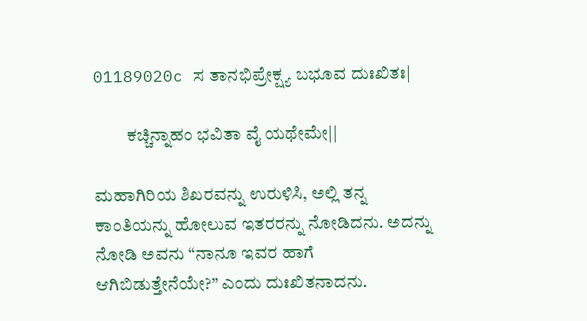01189020c ಸ ತಾನಭಿಪ್ರೇಕ್ಷ್ಯ ಬಭೂವ ದುಃಖಿತಃ|

         ಕಚ್ಚಿನ್ನಾಹಂ ಭವಿತಾ ವೈ ಯಥೇಮೇ||

ಮಹಾಗಿರಿಯ ಶಿಖರವನ್ನು ಉರುಳಿಸಿ, ಅಲ್ಲಿ ತನ್ನ ಕಾಂತಿಯನ್ನು ಹೋಲುವ ಇತರರನ್ನು ನೋಡಿದನು. ಅದನ್ನು ನೋಡಿ ಅವನು “ನಾನೂ ಇವರ ಹಾಗೆ ಆಗಿಬಿಡುತ್ತೇನೆಯೇ?” ಎಂದು ದುಃಖಿತನಾದನು.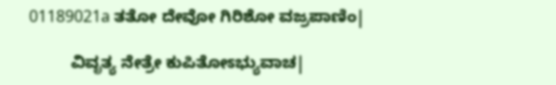01189021a ತತೋ ದೇವೋ ಗಿರಿಶೋ ವಜ್ರಪಾಣಿಂ|

         ವಿವೃತ್ಯ ನೇತ್ರೇ ಕುಪಿತೋಽಭ್ಯುವಾಚ|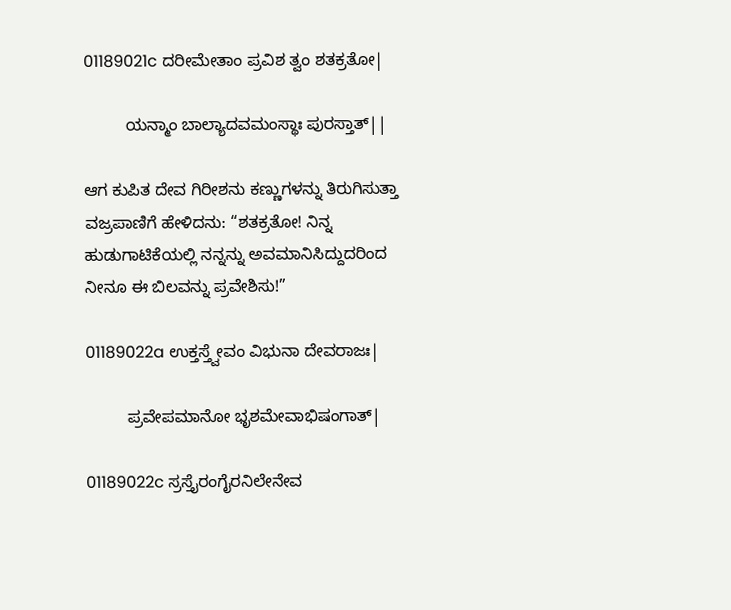01189021c ದರೀಮೇತಾಂ ಪ್ರವಿಶ ತ್ವಂ ಶತಕ್ರತೋ|

         ಯನ್ಮಾಂ ಬಾಲ್ಯಾದವಮಂಸ್ಥಾಃ ಪುರಸ್ತಾತ್||

ಆಗ ಕುಪಿತ ದೇವ ಗಿರೀಶನು ಕಣ್ಣುಗಳನ್ನು ತಿರುಗಿಸುತ್ತಾ ವಜ್ರಪಾಣಿಗೆ ಹೇಳಿದನು: “ಶತಕ್ರತೋ! ನಿನ್ನ ಹುಡುಗಾಟಿಕೆಯಲ್ಲಿ ನನ್ನನ್ನು ಅವಮಾನಿಸಿದ್ದುದರಿಂದ ನೀನೂ ಈ ಬಿಲವನ್ನು ಪ್ರವೇಶಿಸು!”

01189022a ಉಕ್ತಸ್ತ್ವೇವಂ ವಿಭುನಾ ದೇವರಾಜಃ|

         ಪ್ರವೇಪಮಾನೋ ಭೃಶಮೇವಾಭಿಷಂಗಾತ್|

01189022c ಸ್ರಸ್ತೈರಂಗೈರನಿಲೇನೇವ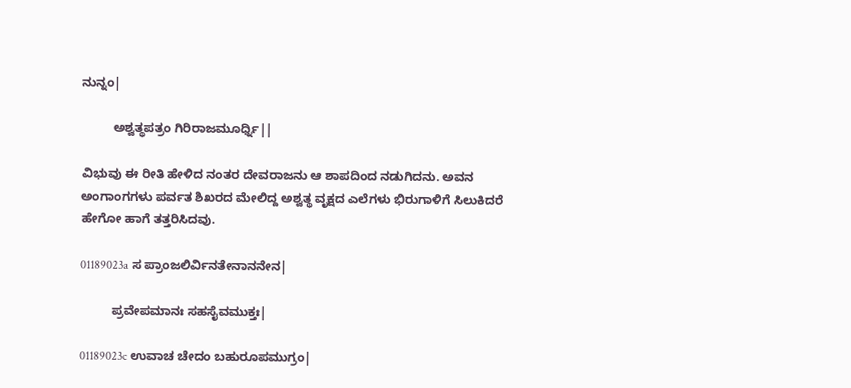ನುನ್ನಂ|

         ಅಶ್ವತ್ಥಪತ್ರಂ ಗಿರಿರಾಜಮೂರ್ಧ್ನಿ||

ವಿಭುವು ಈ ರೀತಿ ಹೇಳಿದ ನಂತರ ದೇವರಾಜನು ಆ ಶಾಪದಿಂದ ನಡುಗಿದನು. ಅವನ ಅಂಗಾಂಗಗಳು ಪರ್ವತ ಶಿಖರದ ಮೇಲಿದ್ದ ಅಶ್ವತ್ಥ ವೃಕ್ಷದ ಎಲೆಗಳು ಭಿರುಗಾಳಿಗೆ ಸಿಲುಕಿದರೆ ಹೇಗೋ ಹಾಗೆ ತತ್ತರಿಸಿದವು.

01189023a ಸ ಪ್ರಾಂಜಲಿರ್ವಿನತೇನಾನನೇನ|

         ಪ್ರವೇಪಮಾನಃ ಸಹಸೈವಮುಕ್ತಃ|

01189023c ಉವಾಚ ಚೇದಂ ಬಹುರೂಪಮುಗ್ರಂ|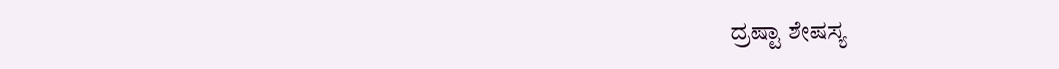ದ್ರಷ್ಟಾ ಶೇಷಸ್ಯ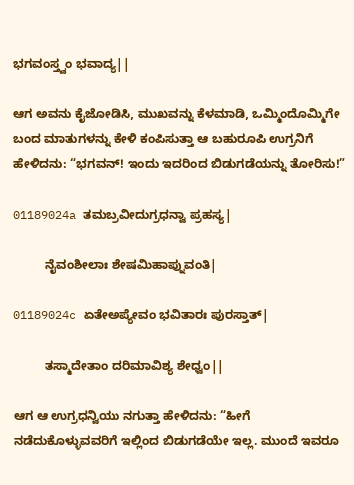ಭಗವಂಸ್ತ್ವಂ ಭವಾದ್ಯ||

ಆಗ ಅವನು ಕೈಜೋಡಿಸಿ, ಮುಖವನ್ನು ಕೆಳಮಾಡಿ, ಒಮ್ಮಿಂದೊಮ್ಮಿಗೇ ಬಂದ ಮಾತುಗಳನ್ನು ಕೇಳಿ ಕಂಪಿಸುತ್ತಾ ಆ ಬಹುರೂಪಿ ಉಗ್ರನಿಗೆ ಹೇಳಿದನು: “ಭಗವನ್! ಇಂದು ಇದರಿಂದ ಬಿಡುಗಡೆಯನ್ನು ತೋರಿಸು!”

01189024a ತಮಬ್ರವೀದುಗ್ರಧನ್ವಾ ಪ್ರಹಸ್ಯ|

         ನೈವಂಶೀಲಾಃ ಶೇಷಮಿಹಾಪ್ನುವಂತಿ|

01189024c ಏತೇ‌ಅಪ್ಯೇವಂ ಭವಿತಾರಃ ಪುರಸ್ತಾತ್|

         ತಸ್ಮಾದೇತಾಂ ದರಿಮಾವಿಶ್ಯ ಶೇಧ್ವಂ||

ಆಗ ಆ ಉಗ್ರಧನ್ವಿಯು ನಗುತ್ತಾ ಹೇಳಿದನು: “ಹೀಗೆ ನಡೆದುಕೊಳ್ಳುವವರಿಗೆ ಇಲ್ಲಿಂದ ಬಿಡುಗಡೆಯೇ ಇಲ್ಲ. ಮುಂದೆ ಇವರೂ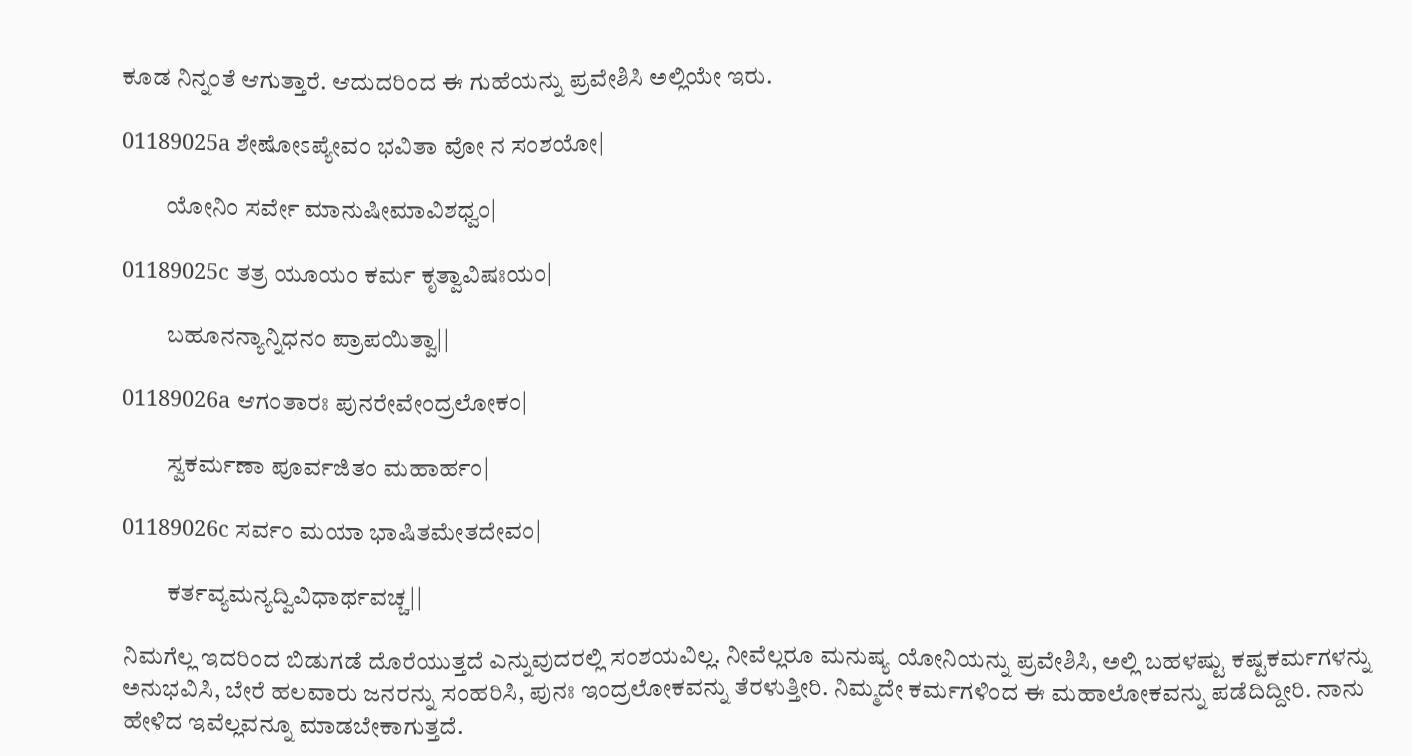ಕೂಡ ನಿನ್ನಂತೆ ಆಗುತ್ತಾರೆ. ಆದುದರಿಂದ ಈ ಗುಹೆಯನ್ನು ಪ್ರವೇಶಿಸಿ ಅಲ್ಲಿಯೇ ಇರು.

01189025a ಶೇಷೋಽಪ್ಯೇವಂ ಭವಿತಾ ವೋ ನ ಸಂಶಯೋ|

         ಯೋನಿಂ ಸರ್ವೇ ಮಾನುಷೀಮಾವಿಶಧ್ವಂ|

01189025c ತತ್ರ ಯೂಯಂ ಕರ್ಮ ಕೃತ್ವಾವಿಷಃಯಂ|

         ಬಹೂನನ್ಯಾನ್ನಿಧನಂ ಪ್ರಾಪಯಿತ್ವಾ||

01189026a ಆಗಂತಾರಃ ಪುನರೇವೇಂದ್ರಲೋಕಂ|

         ಸ್ವಕರ್ಮಣಾ ಪೂರ್ವಜಿತಂ ಮಹಾರ್ಹಂ|

01189026c ಸರ್ವಂ ಮಯಾ ಭಾಷಿತಮೇತದೇವಂ|

         ಕರ್ತವ್ಯಮನ್ಯದ್ವಿವಿಧಾರ್ಥವಚ್ಚ||

ನಿಮಗೆಲ್ಲ ಇದರಿಂದ ಬಿಡುಗಡೆ ದೊರೆಯುತ್ತದೆ ಎನ್ನುವುದರಲ್ಲಿ ಸಂಶಯವಿಲ್ಲ. ನೀವೆಲ್ಲರೂ ಮನುಷ್ಯ ಯೋನಿಯನ್ನು ಪ್ರವೇಶಿಸಿ, ಅಲ್ಲಿ ಬಹಳಷ್ಟು ಕಷ್ಟಕರ್ಮಗಳನ್ನು ಅನುಭವಿಸಿ, ಬೇರೆ ಹಲವಾರು ಜನರನ್ನು ಸಂಹರಿಸಿ, ಪುನಃ ಇಂದ್ರಲೋಕವನ್ನು ತೆರಳುತ್ತೀರಿ. ನಿಮ್ಮದೇ ಕರ್ಮಗಳಿಂದ ಈ ಮಹಾಲೋಕವನ್ನು ಪಡೆದಿದ್ದೀರಿ. ನಾನು ಹೇಳಿದ ಇವೆಲ್ಲವನ್ನೂ ಮಾಡಬೇಕಾಗುತ್ತದೆ.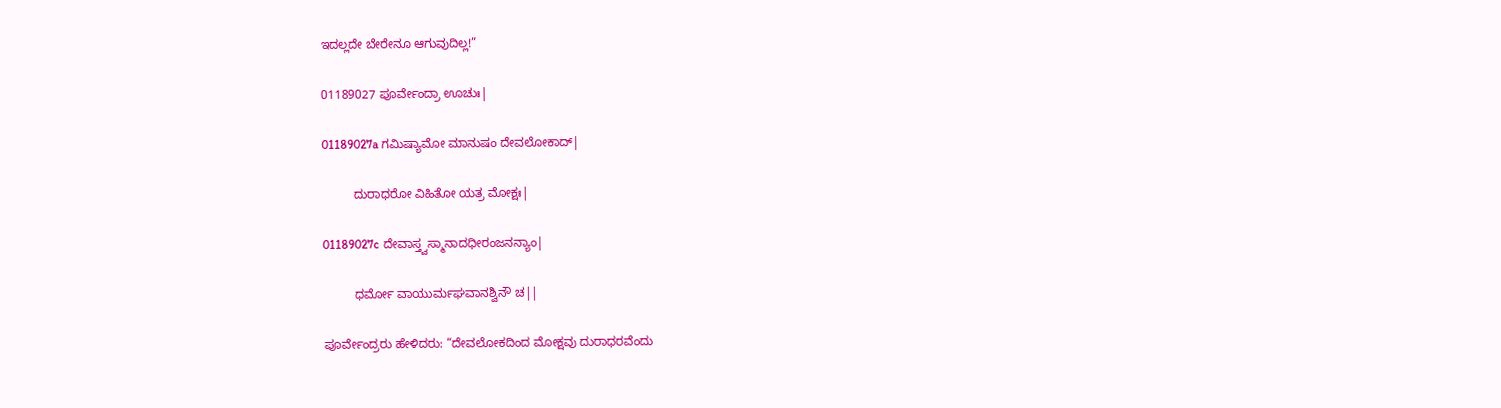ಇದಲ್ಲದೇ ಬೇರೇನೂ ಆಗುವುದಿಲ್ಲ!”

01189027 ಪೂರ್ವೇಂದ್ರಾ ಊಚುಃ|

01189027a ಗಮಿಷ್ಯಾಮೋ ಮಾನುಷಂ ದೇವಲೋಕಾದ್|

         ದುರಾಧರೋ ವಿಹಿತೋ ಯತ್ರ ಮೋಕ್ಷಃ|

01189027c ದೇವಾಸ್ತ್ವಸ್ಮಾನಾದಧೀರಂಜನನ್ಯಾಂ|

         ಧರ್ಮೋ ವಾಯುರ್ಮಘವಾನಶ್ವಿನೌ ಚ||

ಪೂರ್ವೇಂದ್ರರು ಹೇಳಿದರು: “ದೇವಲೋಕದಿಂದ ಮೋಕ್ಷವು ದುರಾಧರವೆಂದು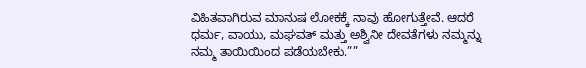ವಿಹಿತವಾಗಿರುವ ಮಾನುಷ ಲೋಕಕ್ಕೆ ನಾವು ಹೋಗುತ್ತೇವೆ. ಆದರೆ ಧರ್ಮ, ವಾಯು, ಮಘವತ್ ಮತ್ತು ಅಶ್ವಿನೀ ದೇವತೆಗಳು ನಮ್ಮನ್ನು ನಮ್ಮ ತಾಯಿಯಿಂದ ಪಡೆಯಬೇಕು.””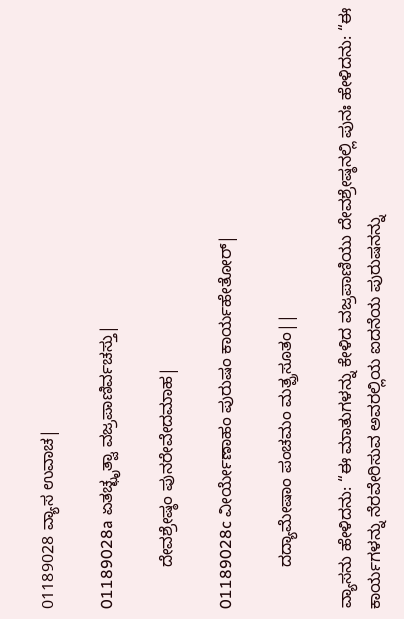01189028 ವ್ಯಾಸ ಉವಾಚ|

01189028a ಏತಚ್ಛೃತ್ವಾ ವಜ್ರಪಾಣಿರ್ವಚಸ್ತು|

         ದೇವಶ್ರೇಷ್ಠಂ ಪುನರೇವೇದಮಾಹ|

01189028c ವೀರ್ಯೇಣಾಹಂ ಪುರುಷಂ ಕಾರ್ಯಹೇತೋರ್|

         ದದ್ಯಾಮೇಷಾಂ ಪಂಚಮಂ ಮತ್ಪ್ರಸೂತಂ||

ವ್ಯಾಸನು ಹೇಳಿದನು: “ಈ ಮಾತುಗಳನ್ನು ಕೇಳಿದ ವಜ್ರಪಾಣಿಯು ದೇವಶ್ರೇಷ್ಠನಲ್ಲಿ ಪುನಃ ಹೇಳಿದನು: “ಈ ಕಾರ್ಯಗಳನ್ನು ನೆರವೇರಿಸುವ ಅವರಲ್ಲಿಯ ಐದನೆಯ ಪುರುಷನನ್ನು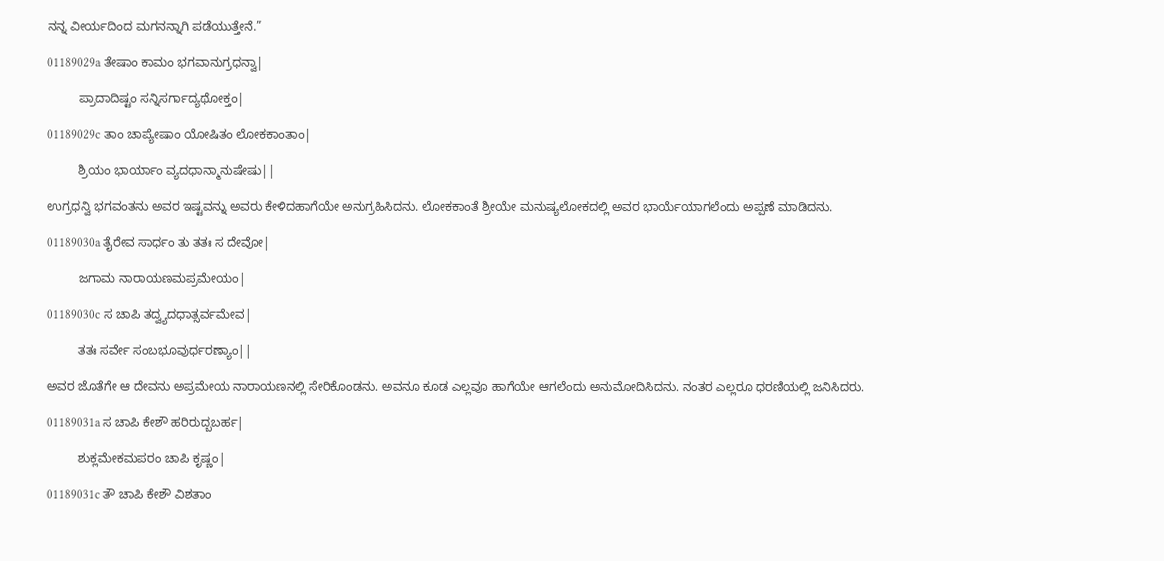ನನ್ನ ವೀರ್ಯದಿಂದ ಮಗನನ್ನಾಗಿ ಪಡೆಯುತ್ತೇನೆ.”

01189029a ತೇಷಾಂ ಕಾಮಂ ಭಗವಾನುಗ್ರಧನ್ವಾ|

         ಪ್ರಾದಾದಿಷ್ಟಂ ಸನ್ನಿಸರ್ಗಾದ್ಯಥೋಕ್ತಂ|

01189029c ತಾಂ ಚಾಪ್ಯೇಷಾಂ ಯೋಷಿತಂ ಲೋಕಕಾಂತಾಂ|

         ಶ್ರಿಯಂ ಭಾರ್ಯಾಂ ವ್ಯದಧಾನ್ಮಾನುಷೇಷು||

ಉಗ್ರಧನ್ವಿ ಭಗವಂತನು ಅವರ ಇಷ್ಟವನ್ನು ಅವರು ಕೇಳಿದಹಾಗೆಯೇ ಅನುಗ್ರಹಿಸಿದನು. ಲೋಕಕಾಂತೆ ಶ್ರೀಯೇ ಮನುಷ್ಯಲೋಕದಲ್ಲಿ ಅವರ ಭಾರ್ಯೆಯಾಗಲೆಂದು ಅಪ್ಪಣೆ ಮಾಡಿದನು.

01189030a ತೈರೇವ ಸಾರ್ಧಂ ತು ತತಃ ಸ ದೇವೋ|

         ಜಗಾಮ ನಾರಾಯಣಮಪ್ರಮೇಯಂ|

01189030c ಸ ಚಾಪಿ ತದ್ವ್ಯದಧಾತ್ಸರ್ವಮೇವ|

         ತತಃ ಸರ್ವೇ ಸಂಬಭೂವುರ್ಧರಣ್ಯಾಂ||

ಅವರ ಜೊತೆಗೇ ಆ ದೇವನು ಅಪ್ರಮೇಯ ನಾರಾಯಣನಲ್ಲಿ ಸೇರಿಕೊಂಡನು. ಅವನೂ ಕೂಡ ಎಲ್ಲವೂ ಹಾಗೆಯೇ ಆಗಲೆಂದು ಅನುಮೋದಿಸಿದನು. ನಂತರ ಎಲ್ಲರೂ ಧರಣಿಯಲ್ಲಿ ಜನಿಸಿದರು.

01189031a ಸ ಚಾಪಿ ಕೇಶೌ ಹರಿರುದ್ಬಬರ್ಹ|

         ಶುಕ್ಲಮೇಕಮಪರಂ ಚಾಪಿ ಕೃಷ್ಣಂ|

01189031c ತೌ ಚಾಪಿ ಕೇಶೌ ವಿಶತಾಂ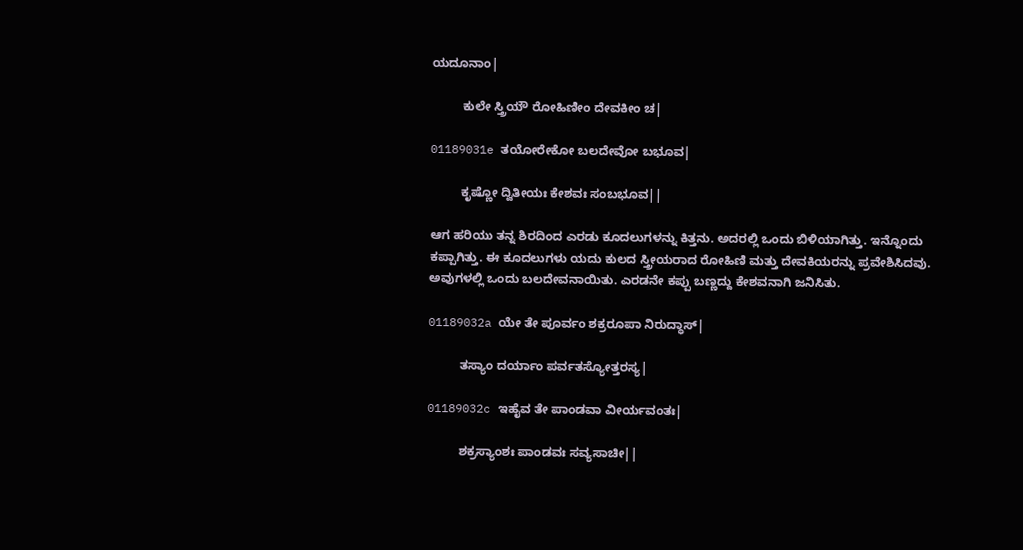ಯದೂನಾಂ|

         ಕುಲೇ ಸ್ತ್ರಿಯೌ ರೋಹಿಣೀಂ ದೇವಕೀಂ ಚ|

01189031e ತಯೋರೇಕೋ ಬಲದೇವೋ ಬಭೂವ|

         ಕೃಷ್ಣೋ ದ್ವಿತೀಯಃ ಕೇಶವಃ ಸಂಬಭೂವ||

ಆಗ ಹರಿಯು ತನ್ನ ಶಿರದಿಂದ ಎರಡು ಕೂದಲುಗಳನ್ನು ಕಿತ್ತನು. ಅದರಲ್ಲಿ ಒಂದು ಬಿಳಿಯಾಗಿತ್ತು. ಇನ್ನೊಂದು ಕಪ್ಪಾಗಿತ್ತು. ಈ ಕೂದಲುಗಳು ಯದು ಕುಲದ ಸ್ತ್ರೀಯರಾದ ರೋಹಿಣಿ ಮತ್ತು ದೇವಕಿಯರನ್ನು ಪ್ರವೇಶಿಸಿದವು. ಅವುಗಳಲ್ಲಿ ಒಂದು ಬಲದೇವನಾಯಿತು. ಎರಡನೇ ಕಪ್ಪು ಬಣ್ಣದ್ದು ಕೇಶವನಾಗಿ ಜನಿಸಿತು.

01189032a ಯೇ ತೇ ಪೂರ್ವಂ ಶಕ್ರರೂಪಾ ನಿರುದ್ಧಾಸ್|

         ತಸ್ಯಾಂ ದರ್ಯಾಂ ಪರ್ವತಸ್ಯೋತ್ತರಸ್ಯ|

01189032c ಇಹೈವ ತೇ ಪಾಂಡವಾ ವೀರ್ಯವಂತಃ|

         ಶಕ್ರಸ್ಯಾಂಶಃ ಪಾಂಡವಃ ಸವ್ಯಸಾಚೀ||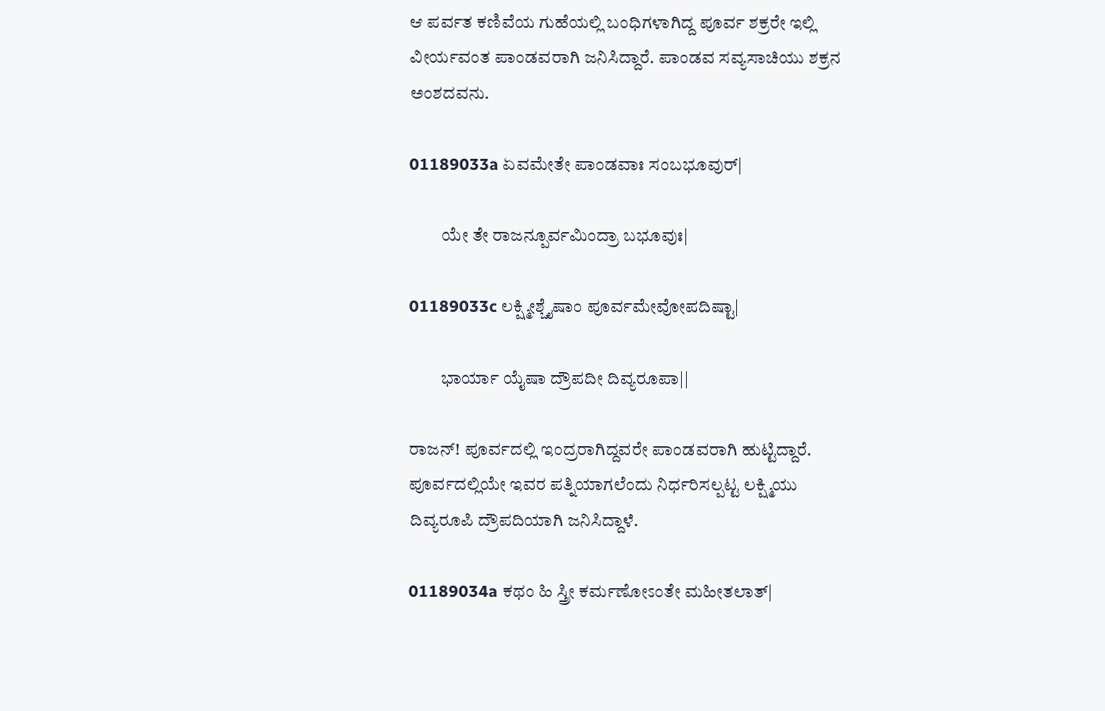ಆ ಪರ್ವತ ಕಣಿವೆಯ ಗುಹೆಯಲ್ಲಿ ಬಂಧಿಗಳಾಗಿದ್ದ ಪೂರ್ವ ಶಕ್ರರೇ ಇಲ್ಲಿ ವೀರ್ಯವಂತ ಪಾಂಡವರಾಗಿ ಜನಿಸಿದ್ದಾರೆ. ಪಾಂಡವ ಸವ್ಯಸಾಚಿಯು ಶಕ್ರನ ಅಂಶದವನು.

01189033a ಏವಮೇತೇ ಪಾಂಡವಾಃ ಸಂಬಭೂವುರ್|

         ಯೇ ತೇ ರಾಜನ್ಪೂರ್ವಮಿಂದ್ರಾ ಬಭೂವುಃ|

01189033c ಲಕ್ಷ್ಮೀಶ್ಚೈಷಾಂ ಪೂರ್ವಮೇವೋಪದಿಷ್ಟಾ|

         ಭಾರ್ಯಾ ಯೈಷಾ ದ್ರೌಪದೀ ದಿವ್ಯರೂಪಾ||

ರಾಜನ್! ಪೂರ್ವದಲ್ಲಿ ಇಂದ್ರರಾಗಿದ್ದವರೇ ಪಾಂಡವರಾಗಿ ಹುಟ್ಟಿದ್ದಾರೆ. ಪೂರ್ವದಲ್ಲಿಯೇ ಇವರ ಪತ್ನಿಯಾಗಲೆಂದು ನಿರ್ಧರಿಸಲ್ಪಟ್ಟ ಲಕ್ಷ್ಮಿಯು ದಿವ್ಯರೂಪಿ ದ್ರೌಪದಿಯಾಗಿ ಜನಿಸಿದ್ದಾಳೆ.

01189034a ಕಥಂ ಹಿ ಸ್ತ್ರೀ ಕರ್ಮಣೋಽಂತೇ ಮಹೀತಲಾತ್|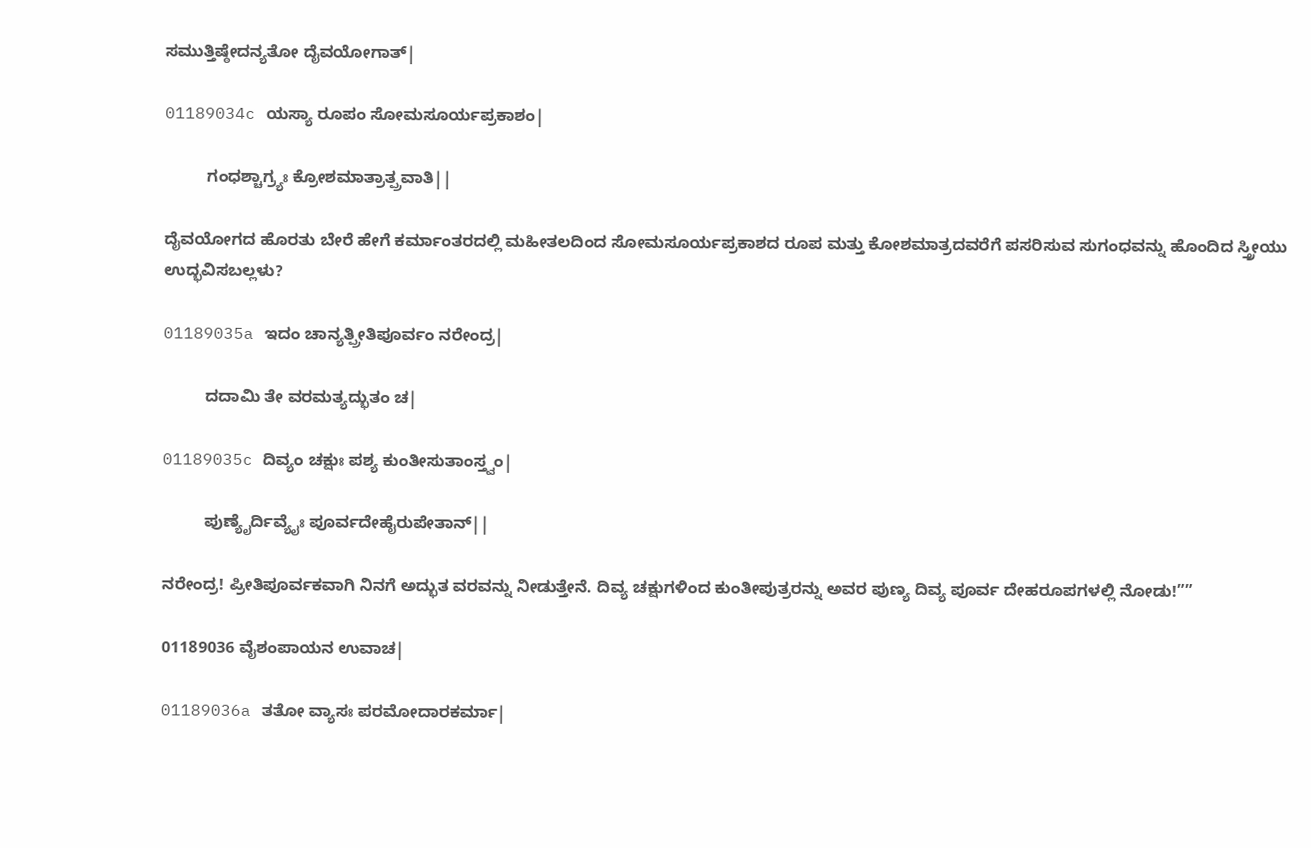ಸಮುತ್ತಿಷ್ಠೇದನ್ಯತೋ ದೈವಯೋಗಾತ್|

01189034c ಯಸ್ಯಾ ರೂಪಂ ಸೋಮಸೂರ್ಯಪ್ರಕಾಶಂ|

         ಗಂಧಶ್ಚಾಗ್ರ್ಯಃ ಕ್ರೋಶಮಾತ್ರಾತ್ಪ್ರವಾತಿ||

ದೈವಯೋಗದ ಹೊರತು ಬೇರೆ ಹೇಗೆ ಕರ್ಮಾಂತರದಲ್ಲಿ ಮಹೀತಲದಿಂದ ಸೋಮಸೂರ್ಯಪ್ರಕಾಶದ ರೂಪ ಮತ್ತು ಕೋಶಮಾತ್ರದವರೆಗೆ ಪಸರಿಸುವ ಸುಗಂಧವನ್ನು ಹೊಂದಿದ ಸ್ತ್ರೀಯು ಉದ್ಭವಿಸಬಲ್ಲಳು?

01189035a ಇದಂ ಚಾನ್ಯತ್ಪ್ರೀತಿಪೂರ್ವಂ ನರೇಂದ್ರ|

         ದದಾಮಿ ತೇ ವರಮತ್ಯದ್ಭುತಂ ಚ|

01189035c ದಿವ್ಯಂ ಚಕ್ಷುಃ ಪಶ್ಯ ಕುಂತೀಸುತಾಂಸ್ತ್ವಂ|

         ಪುಣ್ಯೈರ್ದಿವ್ಯೈಃ ಪೂರ್ವದೇಹೈರುಪೇತಾನ್||

ನರೇಂದ್ರ! ಪ್ರೀತಿಪೂರ್ವಕವಾಗಿ ನಿನಗೆ ಅದ್ಭುತ ವರವನ್ನು ನೀಡುತ್ತೇನೆ. ದಿವ್ಯ ಚಕ್ಷುಗಳಿಂದ ಕುಂತೀಪುತ್ರರನ್ನು ಅವರ ಪುಣ್ಯ ದಿವ್ಯ ಪೂರ್ವ ದೇಹರೂಪಗಳಲ್ಲಿ ನೋಡು!””

01189036 ವೈಶಂಪಾಯನ ಉವಾಚ|

01189036a ತತೋ ವ್ಯಾಸಃ ಪರಮೋದಾರಕರ್ಮಾ|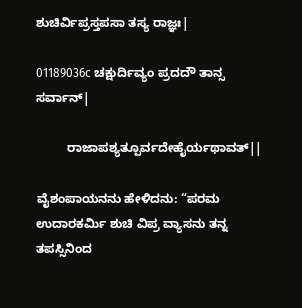ಶುಚಿರ್ವಿಪ್ರಸ್ತಪಸಾ ತಸ್ಯ ರಾಜ್ಞಃ|

01189036c ಚಕ್ಷುರ್ದಿವ್ಯಂ ಪ್ರದದೌ ತಾನ್ಸ ಸರ್ವಾನ್|

         ರಾಜಾಪಶ್ಯತ್ಪೂರ್ವದೇಹೈರ್ಯಥಾವತ್||

ವೈಶಂಪಾಯನನು ಹೇಳಿದನು: “ಪರಮ ಉದಾರಕರ್ಮಿ ಶುಚಿ ವಿಪ್ರ ವ್ಯಾಸನು ತನ್ನ ತಪಸ್ಸಿನಿಂದ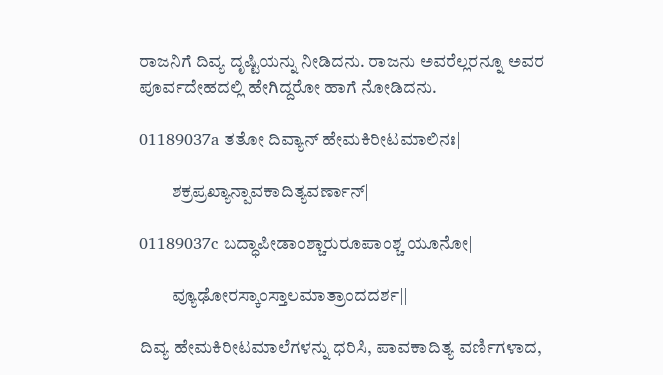ರಾಜನಿಗೆ ದಿವ್ಯ ದೃಷ್ಟಿಯನ್ನು ನೀಡಿದನು. ರಾಜನು ಅವರೆಲ್ಲರನ್ನೂ ಅವರ ಪೂರ್ವದೇಹದಲ್ಲಿ ಹೇಗಿದ್ದರೋ ಹಾಗೆ ನೋಡಿದನು.

01189037a ತತೋ ದಿವ್ಯಾನ್ ಹೇಮಕಿರೀಟಮಾಲಿನಃ|

         ಶಕ್ರಪ್ರಖ್ಯಾನ್ಪಾವಕಾದಿತ್ಯವರ್ಣಾನ್|

01189037c ಬದ್ಧಾಪೀಡಾಂಶ್ಚಾರುರೂಪಾಂಶ್ಚ ಯೂನೋ|

         ವ್ಯೂಢೋರಸ್ಕಾಂಸ್ತಾಲಮಾತ್ರಾಂದದರ್ಶ||

ದಿವ್ಯ ಹೇಮಕಿರೀಟಮಾಲೆಗಳನ್ನು ಧರಿಸಿ, ಪಾವಕಾದಿತ್ಯ ವರ್ಣಿಗಳಾದ,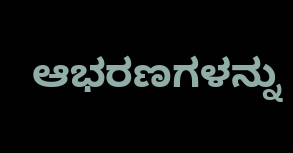ಆಭರಣಗಳನ್ನು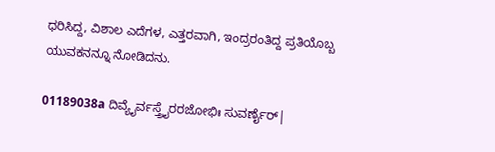ಧರಿಸಿದ್ದ, ವಿಶಾಲ ಎದೆಗಳ, ಎತ್ತರವಾಗಿ, ಇಂದ್ರರಂತಿದ್ದ ಪ್ರತಿಯೊಬ್ಬ ಯುವಕನನ್ನೂ ನೋಡಿದನು.

01189038a ದಿವ್ಯೈರ್ವಸ್ತ್ರೈರರಜೋಭಿಃ ಸುವರ್ಣೈರ್|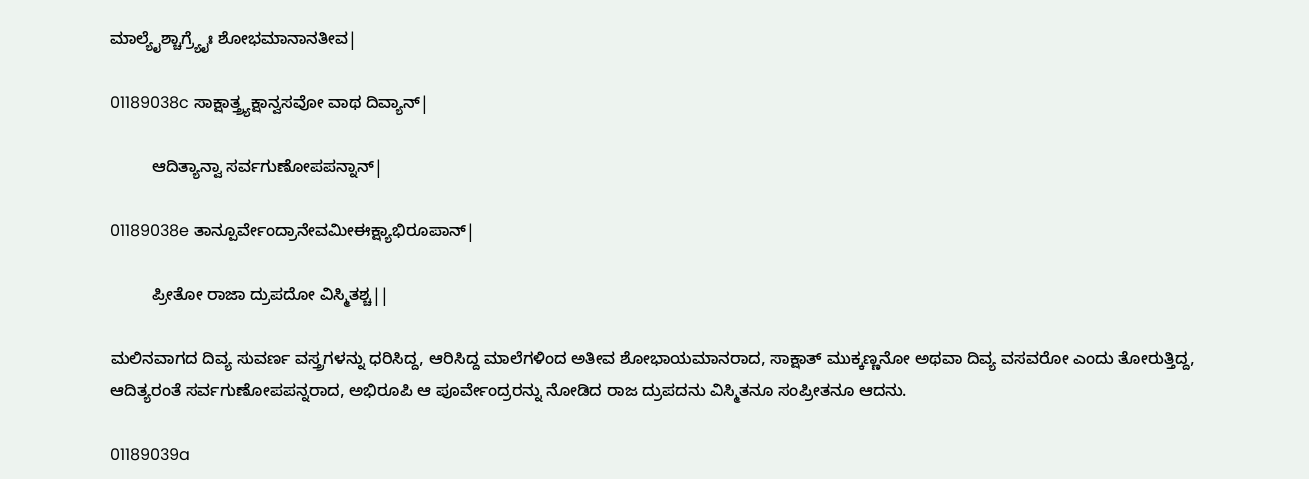ಮಾಲ್ಯೈಶ್ಚಾಗ್ರ್ಯೈಃ ಶೋಭಮಾನಾನತೀವ|

01189038c ಸಾಕ್ಷಾತ್ತ್ರ್ಯಕ್ಷಾನ್ವಸವೋ ವಾಥ ದಿವ್ಯಾನ್|

         ಆದಿತ್ಯಾನ್ವಾ ಸರ್ವಗುಣೋಪಪನ್ನಾನ್|

01189038e ತಾನ್ಪೂರ್ವೇಂದ್ರಾನೇವಮೀ‌ಈಕ್ಷ್ಯಾಭಿರೂಪಾನ್|

         ಪ್ರೀತೋ ರಾಜಾ ದ್ರುಪದೋ ವಿಸ್ಮಿತಶ್ಚ||

ಮಲಿನವಾಗದ ದಿವ್ಯ ಸುವರ್ಣ ವಸ್ತ್ರಗಳನ್ನು ಧರಿಸಿದ್ದ, ಆರಿಸಿದ್ದ ಮಾಲೆಗಳಿಂದ ಅತೀವ ಶೋಭಾಯಮಾನರಾದ, ಸಾಕ್ಷಾತ್ ಮುಕ್ಕಣ್ಣನೋ ಅಥವಾ ದಿವ್ಯ ವಸವರೋ ಎಂದು ತೋರುತ್ತಿದ್ದ, ಆದಿತ್ಯರಂತೆ ಸರ್ವಗುಣೋಪಪನ್ನರಾದ, ಅಭಿರೂಪಿ ಆ ಪೂರ್ವೇಂದ್ರರನ್ನು ನೋಡಿದ ರಾಜ ದ್ರುಪದನು ವಿಸ್ಮಿತನೂ ಸಂಪ್ರೀತನೂ ಆದನು.

01189039a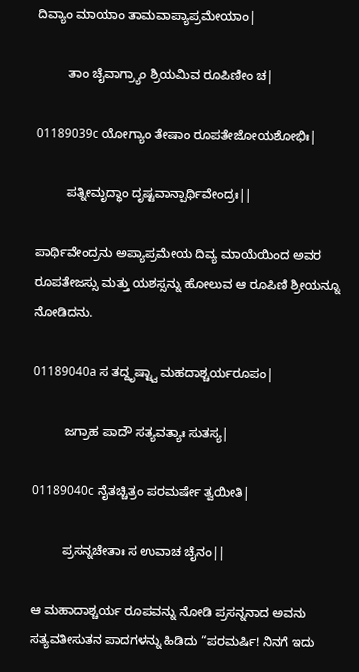ದಿವ್ಯಾಂ ಮಾಯಾಂ ತಾಮವಾಪ್ಯಾಪ್ರಮೇಯಾಂ|

         ತಾಂ ಚೈವಾಗ್ರ್ಯಾಂ ಶ್ರಿಯಮಿವ ರೂಪಿಣೀಂ ಚ|

01189039c ಯೋಗ್ಯಾಂ ತೇಷಾಂ ರೂಪತೇಜೋಯಶೋಭಿಃ|

         ಪತ್ನೀಮೃದ್ಧಾಂ ದೃಷ್ಟವಾನ್ಪಾರ್ಥಿವೇಂದ್ರಃ||

ಪಾರ್ಥಿವೇಂದ್ರನು ಅಪ್ಯಾಪ್ರಮೇಯ ದಿವ್ಯ ಮಾಯೆಯಿಂದ ಅವರ ರೂಪತೇಜಸ್ಸು ಮತ್ತು ಯಶಸ್ಸನ್ನು ಹೋಲುವ ಆ ರೂಪಿಣಿ ಶ್ರೀಯನ್ನೂ ನೋಡಿದನು.

01189040a ಸ ತದ್ದೃಷ್ಟ್ವಾ ಮಹದಾಶ್ಚರ್ಯರೂಪಂ|

         ಜಗ್ರಾಹ ಪಾದೌ ಸತ್ಯವತ್ಯಾಃ ಸುತಸ್ಯ|

01189040c ನೈತಚ್ಚಿತ್ರಂ ಪರಮರ್ಷೇ ತ್ವಯೀತಿ|

         ಪ್ರಸನ್ನಚೇತಾಃ ಸ ಉವಾಚ ಚೈನಂ||

ಆ ಮಹಾದಾಶ್ಚರ್ಯ ರೂಪವನ್ನು ನೋಡಿ ಪ್ರಸನ್ನನಾದ ಅವನು ಸತ್ಯವತೀಸುತನ ಪಾದಗಳನ್ನು ಹಿಡಿದು “ಪರಮರ್ಷಿ! ನಿನಗೆ ಇದು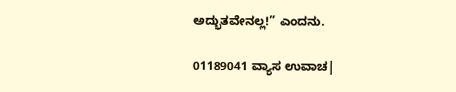ಅದ್ಭುತವೇನಲ್ಲ!” ಎಂದನು.

01189041 ವ್ಯಾಸ ಉವಾಚ|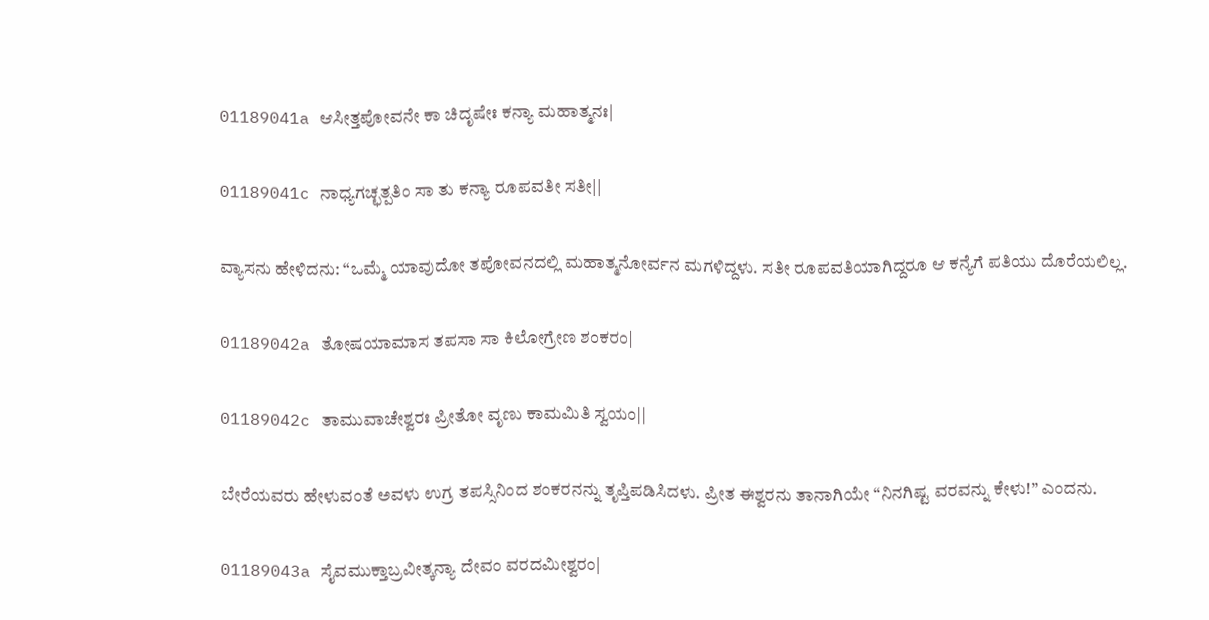01189041a ಆಸೀತ್ತಪೋವನೇ ಕಾ ಚಿದೃಷೇಃ ಕನ್ಯಾ ಮಹಾತ್ಮನಃ|

01189041c ನಾಧ್ಯಗಚ್ಛತ್ಪತಿಂ ಸಾ ತು ಕನ್ಯಾ ರೂಪವತೀ ಸತೀ||

ವ್ಯಾಸನು ಹೇಳಿದನು: “ಒಮ್ಮೆ ಯಾವುದೋ ತಪೋವನದಲ್ಲಿ ಮಹಾತ್ಮನೋರ್ವನ ಮಗಳಿದ್ದಳು. ಸತೀ ರೂಪವತಿಯಾಗಿದ್ದರೂ ಆ ಕನ್ಯೆಗೆ ಪತಿಯು ದೊರೆಯಲಿಲ್ಲ.

01189042a ತೋಷಯಾಮಾಸ ತಪಸಾ ಸಾ ಕಿಲೋಗ್ರೇಣ ಶಂಕರಂ|

01189042c ತಾಮುವಾಚೇಶ್ವರಃ ಪ್ರೀತೋ ವೃಣು ಕಾಮಮಿತಿ ಸ್ವಯಂ||

ಬೇರೆಯವರು ಹೇಳುವಂತೆ ಅವಳು ಉಗ್ರ ತಪಸ್ಸಿನಿಂದ ಶಂಕರನನ್ನು ತೃಪ್ತಿಪಡಿಸಿದಳು. ಪ್ರೀತ ಈಶ್ವರನು ತಾನಾಗಿಯೇ “ನಿನಗಿಷ್ಟ ವರವನ್ನು ಕೇಳು!” ಎಂದನು.

01189043a ಸೈವಮುಕ್ತಾಬ್ರವೀತ್ಕನ್ಯಾ ದೇವಂ ವರದಮೀಶ್ವರಂ|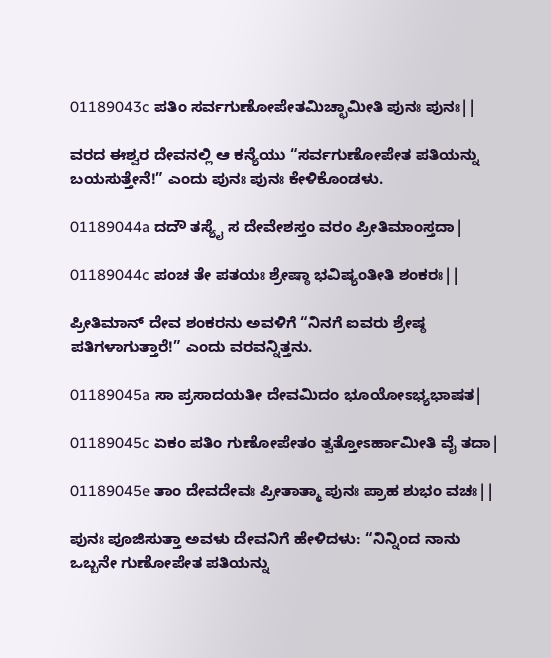01189043c ಪತಿಂ ಸರ್ವಗುಣೋಪೇತಮಿಚ್ಛಾಮೀತಿ ಪುನಃ ಪುನಃ||

ವರದ ಈಶ್ವರ ದೇವನಲ್ಲಿ ಆ ಕನ್ಯೆಯು “ಸರ್ವಗುಣೋಪೇತ ಪತಿಯನ್ನು ಬಯಸುತ್ತೇನೆ!” ಎಂದು ಪುನಃ ಪುನಃ ಕೇಳಿಕೊಂಡಳು.

01189044a ದದೌ ತಸ್ಯೈ ಸ ದೇವೇಶಸ್ತಂ ವರಂ ಪ್ರೀತಿಮಾಂಸ್ತದಾ|

01189044c ಪಂಚ ತೇ ಪತಯಃ ಶ್ರೇಷ್ಠಾ ಭವಿಷ್ಯಂತೀತಿ ಶಂಕರಃ||

ಪ್ರೀತಿಮಾನ್ ದೇವ ಶಂಕರನು ಅವಳಿಗೆ “ನಿನಗೆ ಐವರು ಶ್ರೇಷ್ಠ ಪತಿಗಳಾಗುತ್ತಾರೆ!” ಎಂದು ವರವನ್ನಿತ್ತನು.

01189045a ಸಾ ಪ್ರಸಾದಯತೀ ದೇವಮಿದಂ ಭೂಯೋಽಭ್ಯಭಾಷತ|

01189045c ಏಕಂ ಪತಿಂ ಗುಣೋಪೇತಂ ತ್ವತ್ತೋಽರ್ಹಾಮೀತಿ ವೈ ತದಾ|

01189045e ತಾಂ ದೇವದೇವಃ ಪ್ರೀತಾತ್ಮಾ ಪುನಃ ಪ್ರಾಹ ಶುಭಂ ವಚಃ||

ಪುನಃ ಪೂಜಿಸುತ್ತಾ ಅವಳು ದೇವನಿಗೆ ಹೇಳಿದಳು: “ನಿನ್ನಿಂದ ನಾನು ಒಬ್ಬನೇ ಗುಣೋಪೇತ ಪತಿಯನ್ನು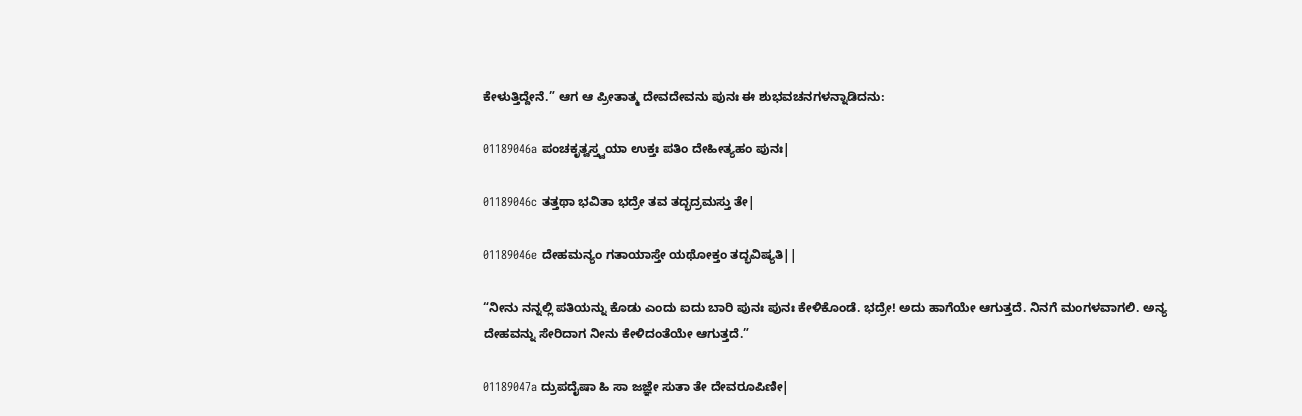ಕೇಳುತ್ತಿದ್ದೇನೆ.” ಆಗ ಆ ಪ್ರೀತಾತ್ಮ ದೇವದೇವನು ಪುನಃ ಈ ಶುಭವಚನಗಳನ್ನಾಡಿದನು:

01189046a ಪಂಚಕೃತ್ವಸ್ತ್ವಯಾ ಉಕ್ತಃ ಪತಿಂ ದೇಹೀತ್ಯಹಂ ಪುನಃ|

01189046c ತತ್ತಥಾ ಭವಿತಾ ಭದ್ರೇ ತವ ತದ್ಭದ್ರಮಸ್ತು ತೇ|

01189046e ದೇಹಮನ್ಯಂ ಗತಾಯಾಸ್ತೇ ಯಥೋಕ್ತಂ ತದ್ಭವಿಷ್ಯತಿ||

“ನೀನು ನನ್ನಲ್ಲಿ ಪತಿಯನ್ನು ಕೊಡು ಎಂದು ಐದು ಬಾರಿ ಪುನಃ ಪುನಃ ಕೇಳಿಕೊಂಡೆ. ಭದ್ರೇ! ಅದು ಹಾಗೆಯೇ ಆಗುತ್ತದೆ. ನಿನಗೆ ಮಂಗಳವಾಗಲಿ. ಅನ್ಯ ದೇಹವನ್ನು ಸೇರಿದಾಗ ನೀನು ಕೇಳಿದಂತೆಯೇ ಆಗುತ್ತದೆ.”

01189047a ದ್ರುಪದೈಷಾ ಹಿ ಸಾ ಜಜ್ಞೇ ಸುತಾ ತೇ ದೇವರೂಪಿಣೀ|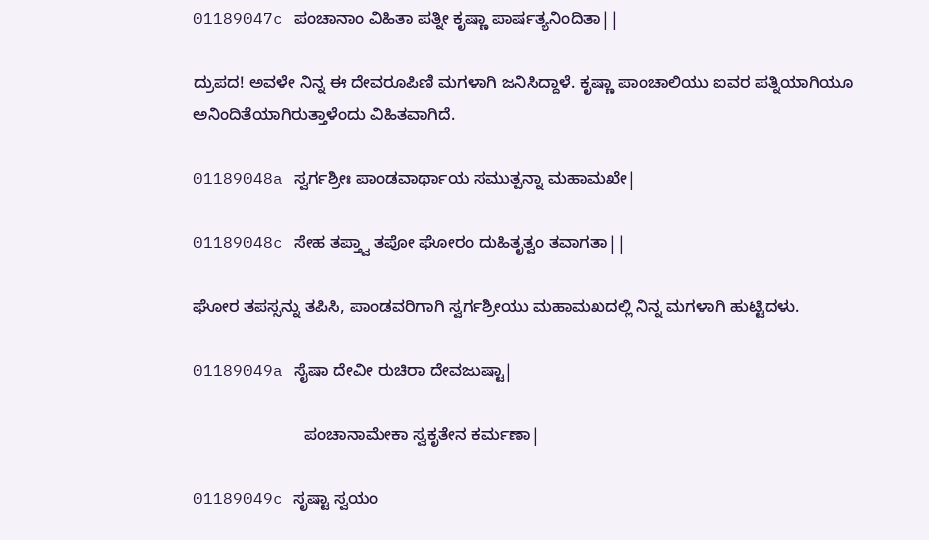01189047c ಪಂಚಾನಾಂ ವಿಹಿತಾ ಪತ್ನೀ ಕೃಷ್ಣಾ ಪಾರ್ಷತ್ಯನಿಂದಿತಾ||

ದ್ರುಪದ! ಅವಳೇ ನಿನ್ನ ಈ ದೇವರೂಪಿಣಿ ಮಗಳಾಗಿ ಜನಿಸಿದ್ದಾಳೆ. ಕೃಷ್ಣಾ ಪಾಂಚಾಲಿಯು ಐವರ ಪತ್ನಿಯಾಗಿಯೂ ಅನಿಂದಿತೆಯಾಗಿರುತ್ತಾಳೆಂದು ವಿಹಿತವಾಗಿದೆ.

01189048a ಸ್ವರ್ಗಶ್ರೀಃ ಪಾಂಡವಾರ್ಥಾಯ ಸಮುತ್ಪನ್ನಾ ಮಹಾಮಖೇ|

01189048c ಸೇಹ ತಪ್ತ್ವಾ ತಪೋ ಘೋರಂ ದುಹಿತೃತ್ವಂ ತವಾಗತಾ||

ಘೋರ ತಪಸ್ಸನ್ನು ತಪಿಸಿ, ಪಾಂಡವರಿಗಾಗಿ ಸ್ವರ್ಗಶ್ರೀಯು ಮಹಾಮಖದಲ್ಲಿ ನಿನ್ನ ಮಗಳಾಗಿ ಹುಟ್ಟಿದಳು.

01189049a ಸೈಷಾ ದೇವೀ ರುಚಿರಾ ದೇವಜುಷ್ಟಾ|

                        ಪಂಚಾನಾಮೇಕಾ ಸ್ವಕೃತೇನ ಕರ್ಮಣಾ|

01189049c ಸೃಷ್ಟಾ ಸ್ವಯಂ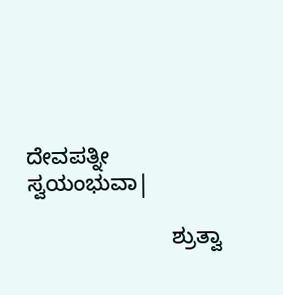ದೇವಪತ್ನೀ ಸ್ವಯಂಭುವಾ|

                        ಶ್ರುತ್ವಾ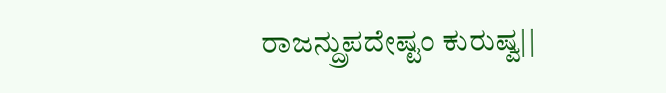ರಾಜನ್ದ್ರುಪದೇಷ್ಟಂ ಕುರುಷ್ವ||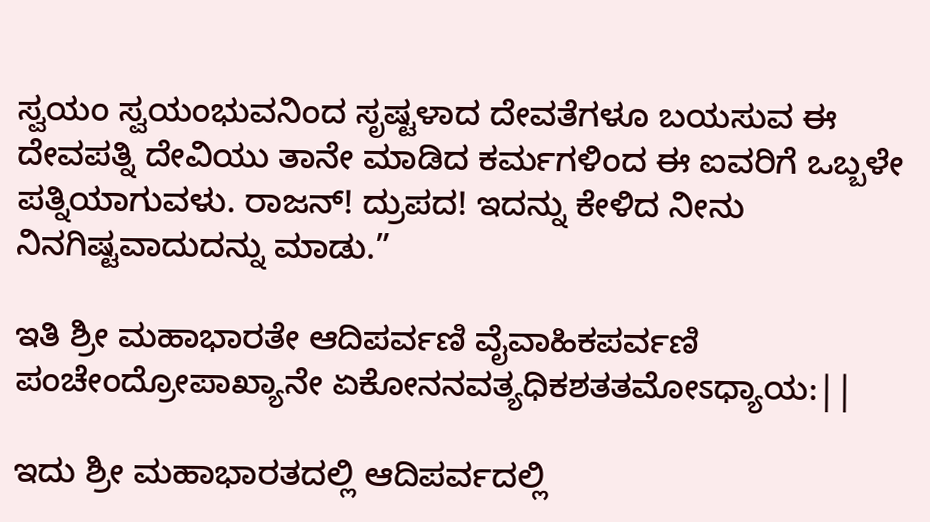ಸ್ವಯಂ ಸ್ವಯಂಭುವನಿಂದ ಸೃಷ್ಟಳಾದ ದೇವತೆಗಳೂ ಬಯಸುವ ಈ ದೇವಪತ್ನಿ ದೇವಿಯು ತಾನೇ ಮಾಡಿದ ಕರ್ಮಗಳಿಂದ ಈ ಐವರಿಗೆ ಒಬ್ಬಳೇ ಪತ್ನಿಯಾಗುವಳು. ರಾಜನ್! ದ್ರುಪದ! ಇದನ್ನು ಕೇಳಿದ ನೀನು ನಿನಗಿಷ್ಟವಾದುದನ್ನು ಮಾಡು.”

ಇತಿ ಶ್ರೀ ಮಹಾಭಾರತೇ ಆದಿಪರ್ವಣಿ ವೈವಾಹಿಕಪರ್ವಣಿ ಪಂಚೇಂದ್ರೋಪಾಖ್ಯಾನೇ ಏಕೋನನವತ್ಯಧಿಕಶತತಮೋಽಧ್ಯಾಯ:||

ಇದು ಶ್ರೀ ಮಹಾಭಾರತದಲ್ಲಿ ಆದಿಪರ್ವದಲ್ಲಿ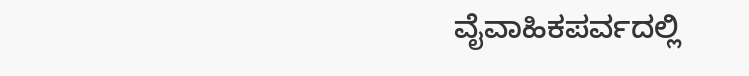ವೈವಾಹಿಕಪರ್ವದಲ್ಲಿ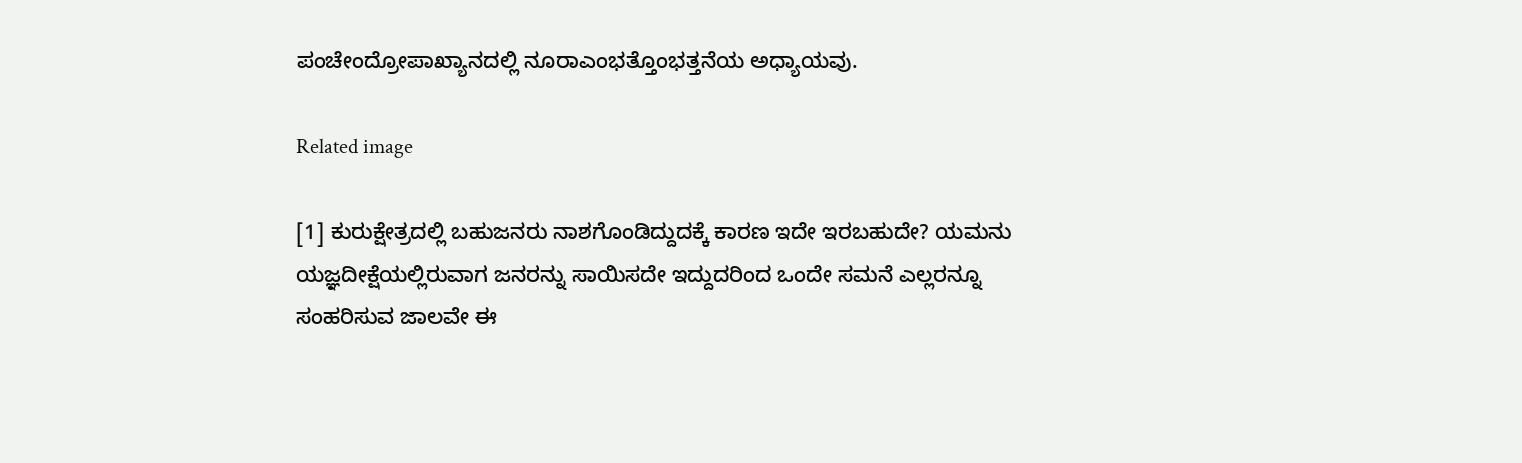ಪಂಚೇಂದ್ರೋಪಾಖ್ಯಾನದಲ್ಲಿ ನೂರಾಎಂಭತ್ತೊಂಭತ್ತನೆಯ ಅಧ್ಯಾಯವು.

Related image

[1] ಕುರುಕ್ಷೇತ್ರದಲ್ಲಿ ಬಹುಜನರು ನಾಶಗೊಂಡಿದ್ದುದಕ್ಕೆ ಕಾರಣ ಇದೇ ಇರಬಹುದೇ? ಯಮನು ಯಜ್ಞದೀಕ್ಷೆಯಲ್ಲಿರುವಾಗ ಜನರನ್ನು ಸಾಯಿಸದೇ ಇದ್ದುದರಿಂದ ಒಂದೇ ಸಮನೆ ಎಲ್ಲರನ್ನೂ ಸಂಹರಿಸುವ ಜಾಲವೇ ಈ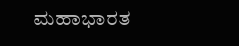ಮಹಾಭಾರತ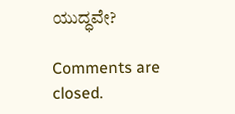ಯುದ್ಧವೇ?

Comments are closed.